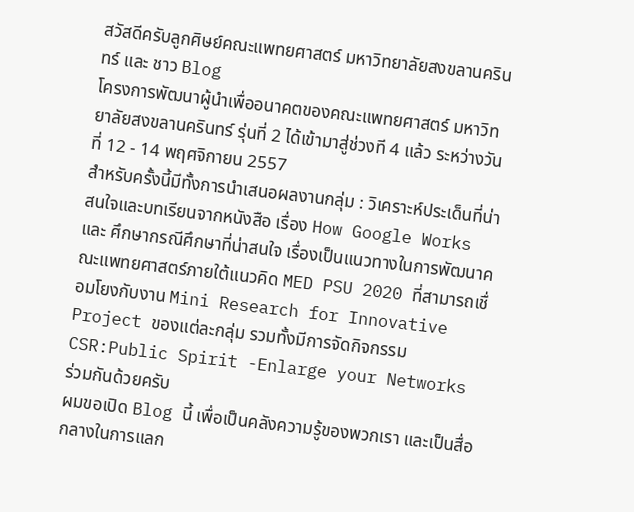สวัสดีครับลูกศิษย์คณะแพทยศาสตร์ มหาวิทยาลัยสงขลานครินทร์ และ ชาว Blog
โครงการพัฒนาผู้นำเพื่ออนาคตของคณะแพทยศาสตร์ มหาวิทยาลัยสงขลานครินทร์ รุ่นที่ 2 ได้เข้ามาสู่ช่วงที 4 แล้ว ระหว่างวันที่ 12 - 14 พฤศจิกายน 2557
สำหรับครั้งนี้มีทั้งการนำเสนอผลงานกลุ่ม : วิเคราะห์ประเด็นที่น่าสนใจและบทเรียนจากหนังสือ เรื่อง How Google Works และ ศึกษากรณีศึกษาที่น่าสนใจ เรื่องเป็นแนวทางในการพัฒนาคณะแพทยศาสตร์ภายใต้แนวคิด MED PSU 2020 ที่สามารถเชื่อมโยงกับงาน Mini Research for Innovative Project ของแต่ละกลุ่ม รวมทั้งมีการจัดกิจกรรม CSR:Public Spirit -Enlarge your Networks ร่วมกันด้วยครับ
ผมขอเปิด Blog นี้ เพื่อเป็นคลังความรู้ของพวกเรา และเป็นสื่อกลางในการแลก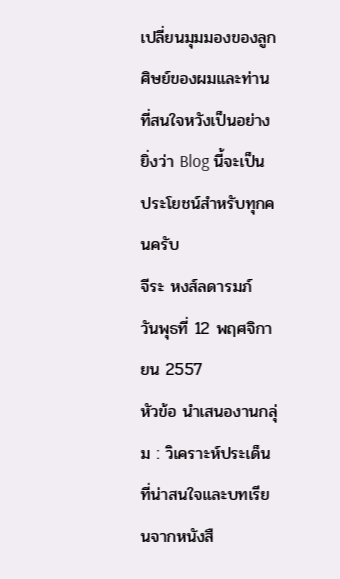เปลี่ยนมุมมองของลูกศิษย์ของผมและท่านที่สนใจหวังเป็นอย่างยิ่งว่า Blog นี้จะเป็นประโยชน์สำหรับทุกคนครับ
จีระ หงส์ลดารมภ์
วันพุธที่ 12 พฤศจิกายน 2557
หัวข้อ นำเสนองานกลุ่ม : วิเคราะห์ประเด็นที่น่าสนใจและบทเรียนจากหนังสื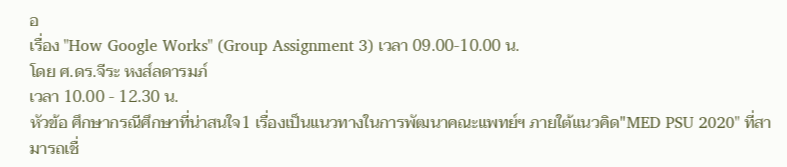อ
เรื่อง "How Google Works" (Group Assignment 3) เวลา 09.00-10.00 น.
โดย ศ.ดร.จีระ หงส์ลดารมภ์
เวลา 10.00 - 12.30 น.
หัวข้อ ศึกษากรณีศึกษาที่น่าสนใจ1 เรื่องเป็นแนวทางในการพัฒนาคณะแพทย์ฯ ภายใต้แนวคิด"MED PSU 2020" ที่สามารถเชื่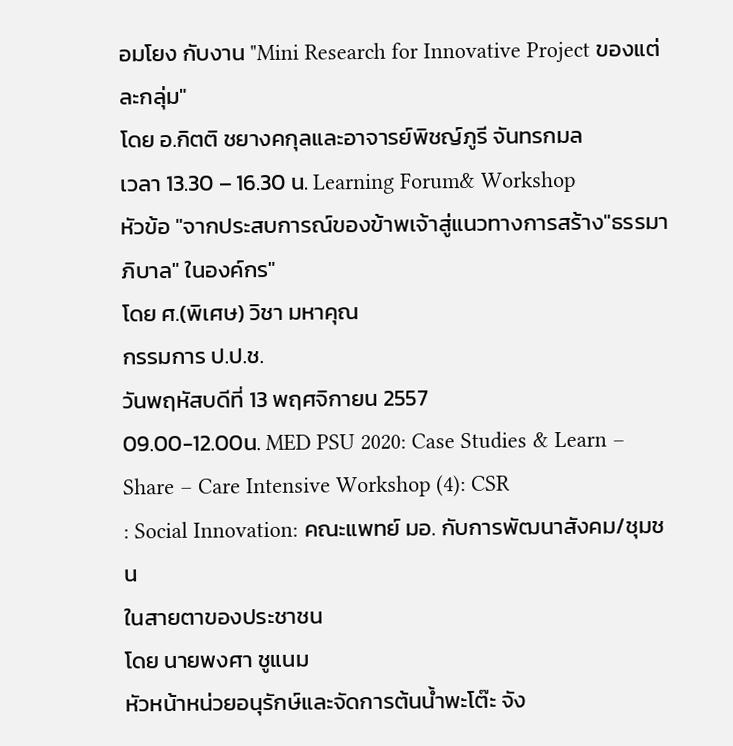อมโยง กับงาน "Mini Research for Innovative Project ของแต่ละกลุ่ม"
โดย อ.กิตติ ชยางคกุลและอาจารย์พิชญ์ภูรี จันทรกมล
เวลา 13.30 – 16.30 น. Learning Forum& Workshop
หัวข้อ "จากประสบการณ์ของข้าพเจ้าสู่แนวทางการสร้าง"ธรรมาภิบาล" ในองค์กร"
โดย ศ.(พิเศษ) วิชา มหาคุณ
กรรมการ ป.ป.ช.
วันพฤหัสบดีที่ 13 พฤศจิกายน 2557
09.00-12.00น. MED PSU 2020: Case Studies & Learn – Share – Care Intensive Workshop (4): CSR
: Social Innovation: คณะแพทย์ มอ. กับการพัฒนาสังคม/ชุมชน
ในสายตาของประชาชน
โดย นายพงศา ชูแนม
หัวหน้าหน่วยอนุรักษ์และจัดการต้นน้ำพะโต๊ะ จัง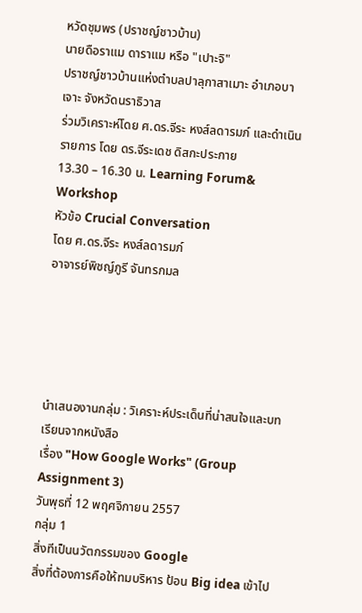หวัดชุมพร (ปราชญ์ชาวบ้าน)
นายดือราแม ดาราแม หรือ "เปาะจิ"
ปราชญ์ชาวบ้านแห่งตำบลปาลุกาสาเมาะ อำเภอบาเจาะ จังหวัดนราธิวาส
ร่วมวิเคราะห์โดย ศ.ดร.จีระ หงส์ลดารมภ์ และดำเนินรายการ โดย ดร.จีระเดช ดิสกะประกาย
13.30 – 16.30 น. Learning Forum& Workshop
หัวข้อ Crucial Conversation
โดย ศ.ดร.จีระ หงส์ลดารมภ์
อาจารย์พิชญ์ภูรี จันทรกมล





นำเสนองานกลุ่ม : วิเคราะห์ประเด็นที่น่าสนใจและบทเรียนจากหนังสือ
เรื่อง "How Google Works" (Group Assignment 3)
วันพุธที่ 12 พฤศจิกายน 2557
กลุ่ม 1
สิ่งทีเป็นนวัตกรรมของ Google
สิ่งที่ต้องการคือให้ทมบริหาร ป้อน Big idea เข้าไป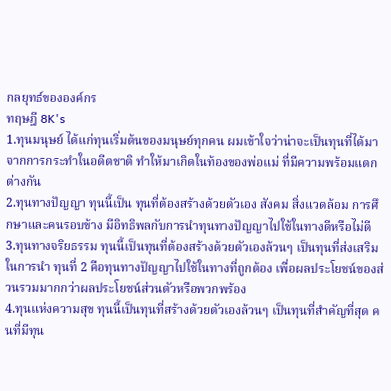กลยุทธ์ขององค์กร
ทฤษฎี 8K's
1.ทุนมนุษย์ ได้แก่ทุนเริ่มต้นของมนุษย์ทุกคน ผมเข้าใจว่าน่าจะเป็นทุนที่ได้มาจากการกระทำในอดีตชาติ ทำให้มาเกิดในท้องของพ่อแม่ ที่มีความพร้อมแตกต่างกัน
2.ทุนทางปัญญา ทุนนี้เป็น ทุนที่ต้องสร้างด้วยตัวเอง สังคม สิ่งแวดล้อม การศึกษาและคนรอบข้าง มีอิทธิพลกับการนำทุนทางปัญญาไปใช้ในทางดีหรือไม่ดี
3.ทุนทางจริยธรรม ทุนนี้เป็นทุนที่ต้องสร้างด้วยตัวเองล้วนๆ เป็นทุนที่ส่งเสริมในการนำ ทุนที่ 2 คือทุนทางปัญญาไปใช้ในทางที่ถูกต้อง เพื่อผลประโยชน์ของส่วนรวมมากกว่าผลประโยชน์ส่วนตัวหรือพวกพร้อง
4.ทุนแห่งความสุข ทุนนี้เป็นทุนที่สร้างด้วยตัวเองล้วนๆ เป็นทุนที่สำคัญที่สุด คนที่มีทุน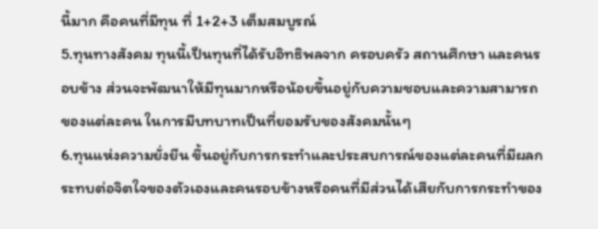นี้มาก คือคนที่มีทุน ที่ 1+2+3 เต็มสมบูรณ์
5.ทุนทางสังคม ทุนนี้เป็นทุนที่ได้รับอิทธิพลจาก ครอบครัว สถานศึกษา และคนรอบข้าง ส่วนจะพัฒนาให้มีทุนมากหรือน้อยขึ้นอยู่กับความชอบและความสามารถของแต่ละคน ในการมีบทบาทเป็นที่ยอมรับของสังคมนั้นๆ
6.ทุนแห่งความยั่งยืน ขึ้นอยู่กับการกระทำและประสบการณ์ของแต่ละคนที่มีผลกระทบต่อจิตใจของตัวเองและคนรอบข้างหรือคนที่มีส่วนได้เสียกับการกระทำของ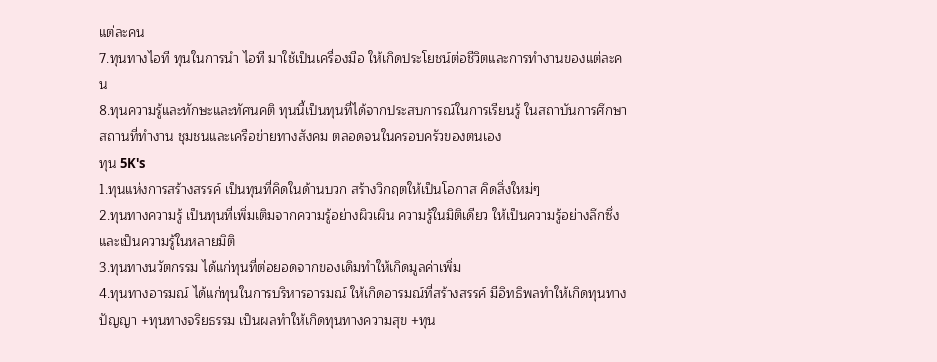แต่ละคน
7.ทุนทางไอที ทุนในการนำ ไอที มาใช้เป็นเครื่องมือ ให้เกิดประโยชน์ต่อชีวิตและการทำงานของแต่ละคน
8.ทุนความรู้และทักษะและทัศนคติ ทุนนี้เป็นทุนที่ได้จากประสบการณ์ในการเรียนรู้ ในสถาบันการศึกษา สถานที่ทำงาน ชุมชนและเครือข่ายทางสังคม ตลอดจนในครอบครัวของตนเอง
ทุน 5K's
1.ทุนแห่งการสร้างสรรค์ เป็นทุนที่คิดในด้านบวก สร้างวิกฤตให้เป็นโอกาส คิดสิ่งใหม่ๆ
2.ทุนทางความรู้ เป็นทุนที่เพิ่มเติมจากความรู้อย่างผิวเผิน ความรู้ในมิติเดียว ให้เป็นความรู้อย่างลึกซึ่งและเป็นความรู้ในหลายมิติ
3.ทุนทางนวัตกรรม ได้แก่ทุนที่ต่อยอดจากของเดิมทำให้เกิดมูลค่าเพิ่ม
4.ทุนทางอารมณ์ ได้แก่ทุนในการบริหารอารมณ์ ให้เกิดอารมณ์ที่สร้างสรรค์ มีอิทธิพลทำให้เกิดทุนทางปัญญา +ทุนทางจริยธรรม เป็นผลทำให้เกิดทุนทางความสุข +ทุน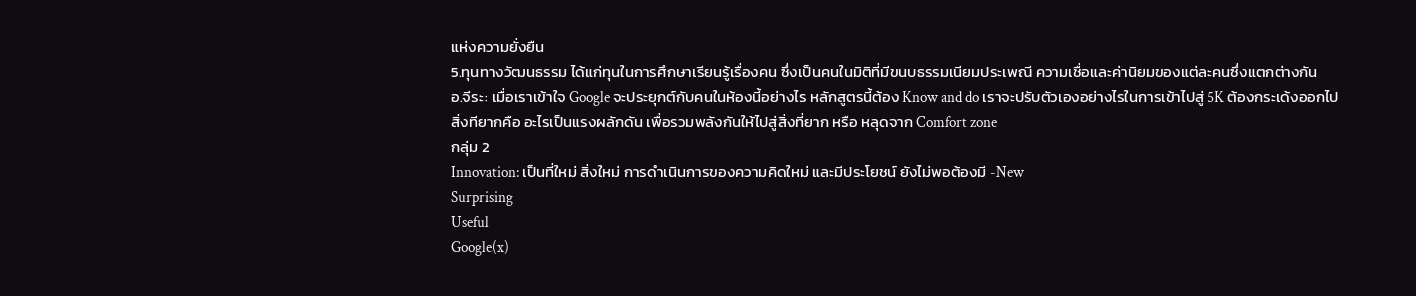แห่งความยั่งยืน
5.ทุนทางวัฒนธรรม ได้แก่ทุนในการศึกษาเรียนรู้เรื่องคน ซึ่งเป็นคนในมิติที่มีขนบธรรมเนียมประเพณี ความเชื่อและค่านิยมของแต่ละคนซึ่งแตกต่างกัน
อ.จีระ: เมื่อเราเข้าใจ Google จะประยุกต์กับคนในห้องนี้อย่างไร หลักสูตรนี้ต้อง Know and do เราจะปรับตัวเองอย่างไรในการเข้าไปสู่ 5K ต้องกระเด้งออกไป
สิ่งทียากคือ อะไรเป็นแรงผลักดัน เพื่อรวมพลังกันให้ไปสู่สิ่งที่ยาก หรือ หลุดจาก Comfort zone
กลุ่ม 2
Innovation: เป็นที่ใหม่ สิ่งใหม่ การดำเนินการของความคิดใหม่ และมีประโยชน์ ยังไม่พอต้องมี -New
Surprising
Useful
Google(x)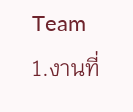Team
1.งานที่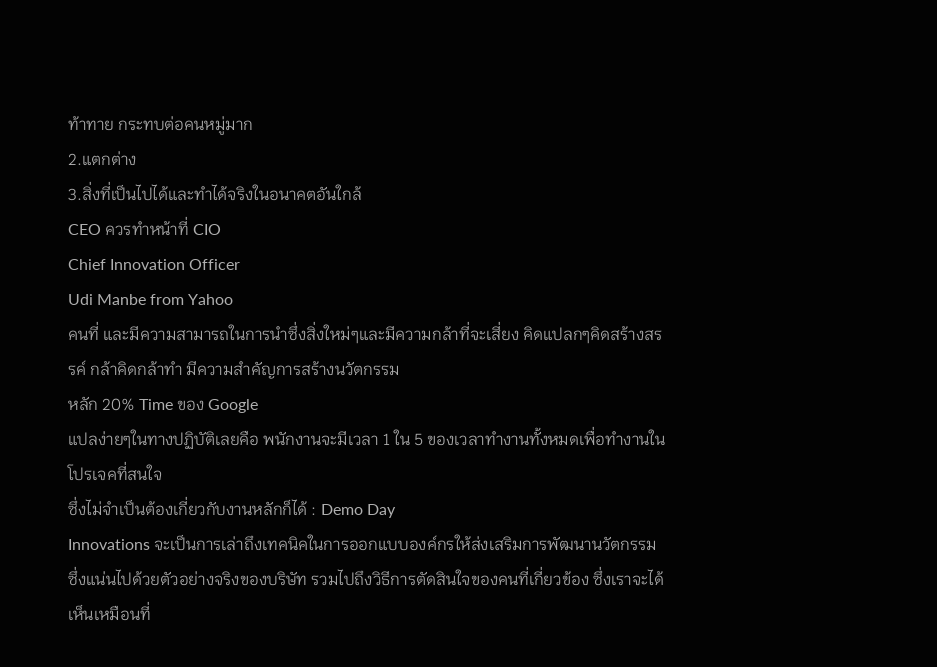ท้าทาย กระทบต่อคนหมู่มาก
2.แตกต่าง
3.สิ่งที่เป็นไปได้และทำได้จริงในอนาคตอันใกล้
CEO ควรทำหน้าที่ CIO
Chief Innovation Officer
Udi Manbe from Yahoo
คนที่ และมีความสามารถในการนำซึ่งสิ่งใหม่ๆและมีความกล้าที่จะเสี่ยง คิดแปลกๆคิดสร้างสรรค์ กล้าคิดกล้าทำ มีความสำคัญการสร้างนวัตกรรม
หลัก 20% Time ของ Google
แปลง่ายๆในทางปฏิบัติเลยคือ พนักงานจะมีเวลา 1 ใน 5 ของเวลาทำงานทั้งหมดเพื่อทำงานในโปรเจคที่สนใจ
ซึ่งไม่จำเป็นต้องเกี่ยวกับงานหลักก็ได้ : Demo Day
Innovations จะเป็นการเล่าถึงเทคนิคในการออกแบบองค์กรให้ส่งเสริมการพัฒนานวัตกรรม ซึ่งแน่นไปด้วยตัวอย่างจริงของบริษัท รวมไปถึงวิธีการตัดสินใจของคนที่เกี่ยวข้อง ซึ่งเราจะได้เห็นเหมือนที่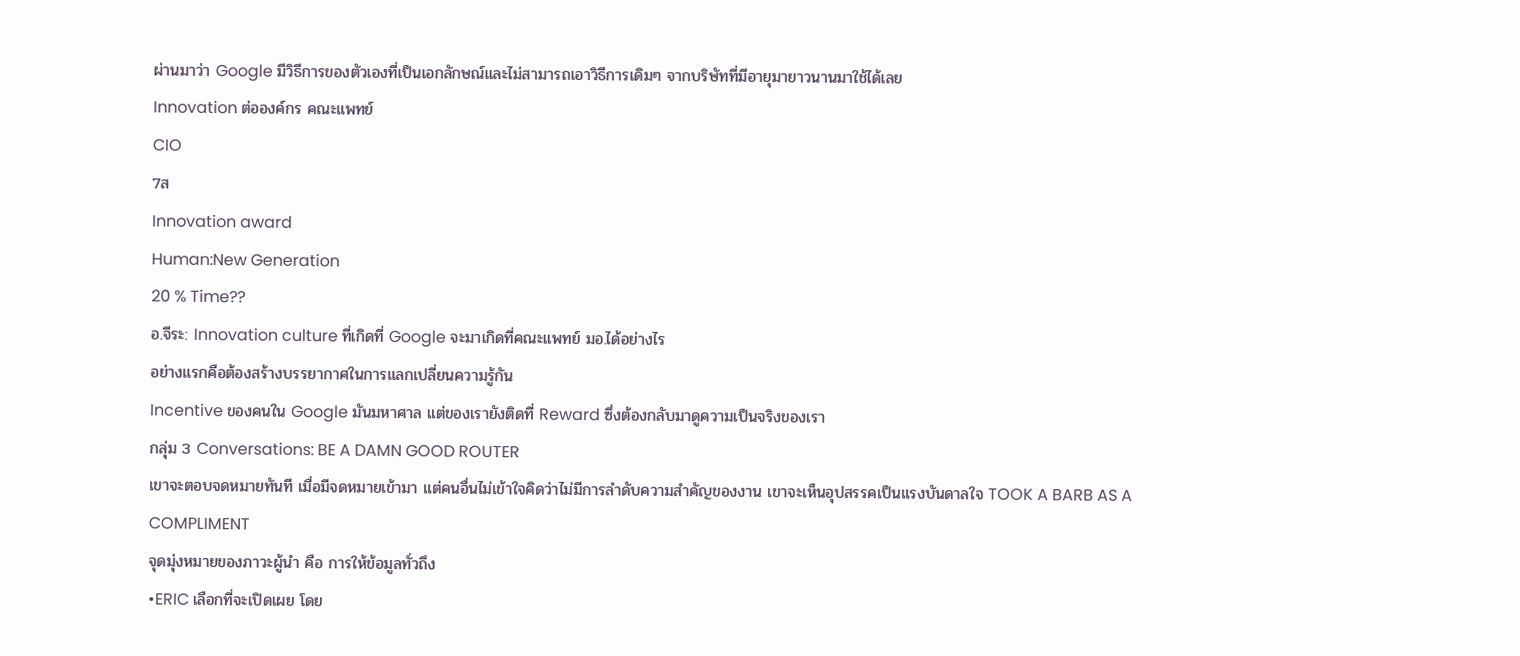ผ่านมาว่า Google มีวิธีการของตัวเองที่เป็นเอกลักษณ์และไม่สามารถเอาวิธีการเดิมๆ จากบริษัทที่มีอายุมายาวนานมาใช้ได้เลย
Innovation ต่อองค์กร คณะแพทย์
CIO
7ส
Innovation award
Human:New Generation
20 % Time??
อ.จีระ: Innovation culture ที่เกิดที่ Google จะมาเกิดที่คณะแพทย์ มอ.ได้อย่างไร
อย่างแรกคือต้องสร้างบรรยากาศในการแลกเปลี่ยนความรู้กัน
Incentive ของคนใน Google มันมหาศาล แต่ของเรายังติดที่ Reward ซึ่งต้องกลับมาดูความเป็นจริงของเรา
กลุ่ม 3 Conversations: BE A DAMN GOOD ROUTER
เขาจะตอบจดหมายทันที เมื่อมีจดหมายเข้ามา แต่คนอื่นไม่เข้าใจคิดว่าไม่มีการลำดับความสำคัญของงาน เขาจะเห็นอุปสรรคเป็นแรงบันดาลใจ TOOK A BARB AS A COMPLIMENT
จุดมุ่งหมายของภาวะผู้นำ คือ การให้ข้อมูลทั่วถึง
•ERIC เลือกที่จะเปิดเผย โดย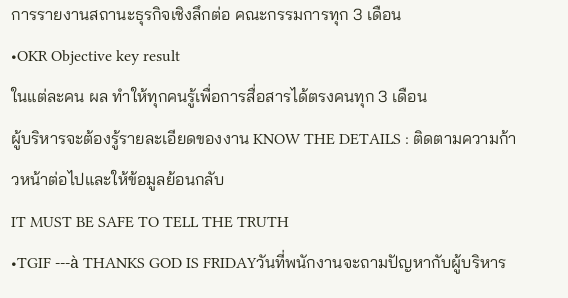การรายงานสถานะธุรกิจเชิงลึกต่อ คณะกรรมการทุก 3 เดือน
•OKR Objective key result
ในแต่ละคน ผล ทำให้ทุกคนรู้เพื่อการสื่อสารได้ตรงคนทุก 3 เดือน
ผู้บริหารจะต้องรู้รายละเอียดของงาน KNOW THE DETAILS : ติดตามความก้าวหน้าต่อไปและให้ข้อมูลย้อนกลับ
IT MUST BE SAFE TO TELL THE TRUTH
•TGIF ---à THANKS GOD IS FRIDAYวันที่พนักงานจะถามปัญหากับผู้บริหาร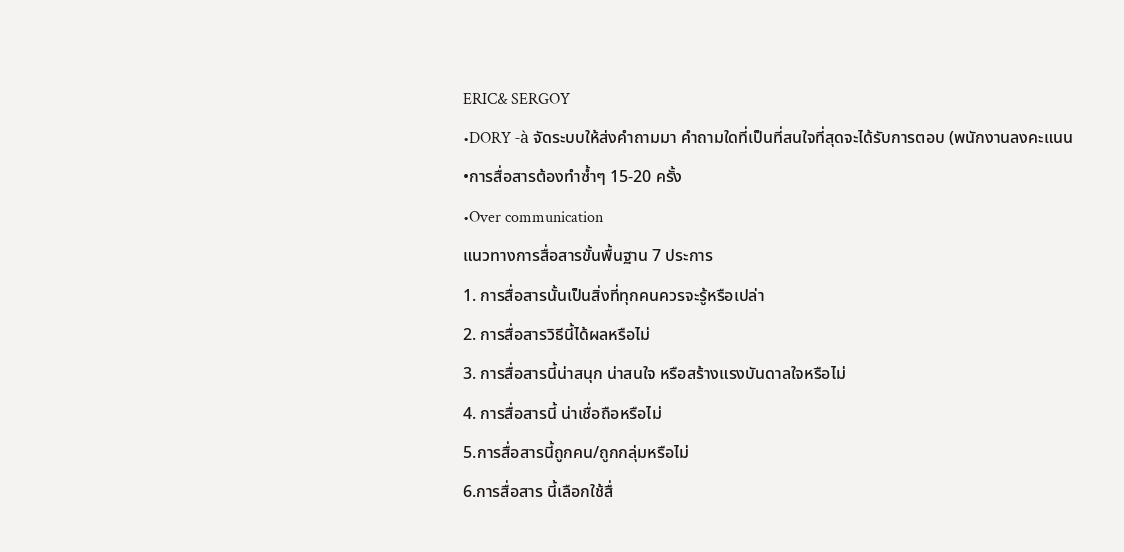ERIC& SERGOY
•DORY -à จัดระบบให้ส่งคำถามมา คำถามใดที่เป็นที่สนใจที่สุดจะได้รับการตอบ (พนักงานลงคะแนน
•การสื่อสารต้องทำซ้ำๆ 15-20 ครั้ง
•Over communication
แนวทางการสื่อสารขั้นพื้นฐาน 7 ประการ
1. การสื่อสารนั้นเป็นสิ่งที่ทุกคนควรจะรู้หรือเปล่า
2. การสื่อสารวิธีนี้ได้ผลหรือไม่
3. การสื่อสารนี้น่าสนุก น่าสนใจ หรือสร้างแรงบันดาลใจหรือไม่
4. การสื่อสารนี้ น่าเชื่อถือหรือไม่
5.การสื่อสารนี้ถูกคน/ถูกกลุ่มหรือไม่
6.การสื่อสาร นี้เลือกใช้สื่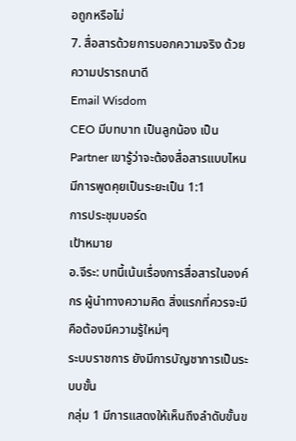อถูกหรือไม่
7. สื่อสารด้วยการบอกความจริง ด้วยความปรารถนาดี
Email Wisdom
CEO มีบทบาท เป็นลูกน้อง เป็น Partner เขารู้ว่าจะต้องสื่อสารแบบไหน มีการพูดคุยเป็นระยะเป็น 1:1
การประชุมบอร์ด
เป้าหมาย
อ.จีระ: บทนี้เน้นเรื่องการสื่อสารในองค์กร ผู้นำทางความคิด สิ่งแรกที่ควรจะมีคือต้องมีความรู้ใหม่ๆ
ระบบราชการ ยังมีการบัญชาการเป็นระบบขั้น
กลุ่ม 1 มีการแสดงให้เห็นถึงลำดับขั้นข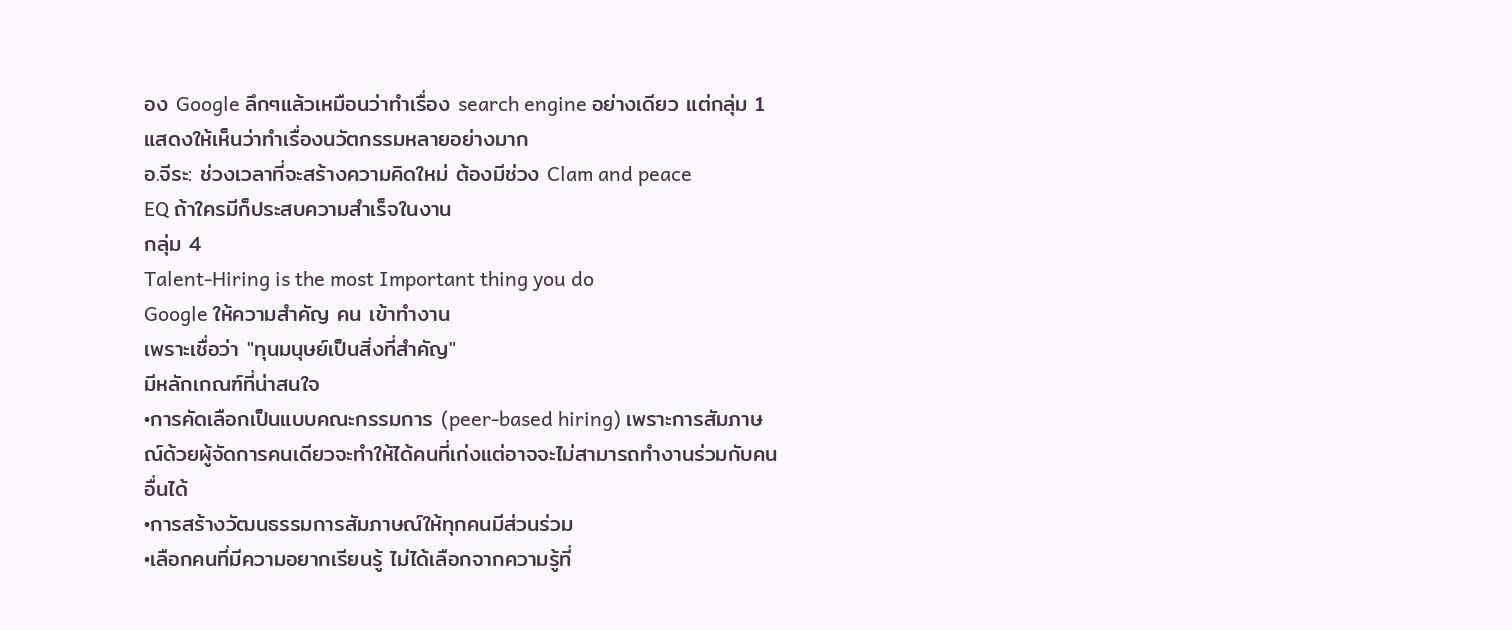อง Google ลึกๆแล้วเหมือนว่าทำเรื่อง search engine อย่างเดียว แต่กลุ่ม 1 แสดงให้เห็นว่าทำเรื่องนวัตกรรมหลายอย่างมาก
อ.จีระ: ช่วงเวลาที่จะสร้างความคิดใหม่ ต้องมีช่วง Clam and peace
EQ ถ้าใครมีก็ประสบความสำเร็จในงาน
กลุ่ม 4
Talent-Hiring is the most Important thing you do
Google ให้ความสำคัญ คน เข้าทำงาน
เพราะเชื่อว่า "ทุนมนุษย์เป็นสิ่งที่สำคัญ"
มีหลักเกณฑ์ที่น่าสนใจ
•การคัดเลือกเป็นแบบคณะกรรมการ (peer-based hiring) เพราะการสัมภาษณ์ด้วยผู้จัดการคนเดียวจะทำให้ได้คนที่เก่งแต่อาจจะไม่สามารถทำงานร่วมกับคนอื่นได้
•การสร้างวัฒนธรรมการสัมภาษณ์ให้ทุกคนมีส่วนร่วม
•เลือกคนที่มีความอยากเรียนรู้ ไม่ได้เลือกจากความรู้ที่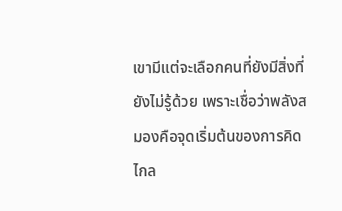เขามีแต่จะเลือกคนที่ยังมีสิ่งที่ยังไม่รู้ด้วย เพราะเชื่อว่าพลังสมองคือจุดเริ่มต้นของการคิดไกล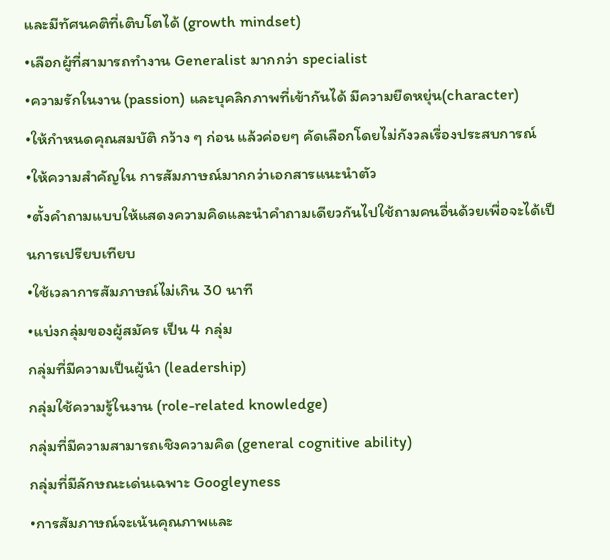และมีทัศนคติที่เติบโตได้ (growth mindset)
•เลือกผู้ที่สามารถทำงาน Generalist มากกว่า specialist
•ความรักในงาน (passion) และบุคลิกภาพที่เข้ากันได้ มีความยืดหยุ่น(character)
•ให้กำหนดคุณสมบัติ กว้าง ๆ ก่อน แล้วค่อยๆ คัดเลือกโดยไม่กังวลเรื่องประสบการณ์
•ให้ความสำคัญใน การสัมภาษณ์มากกว่าเอกสารแนะนำตัว
•ตั้งคำถามแบบให้แสดงความคิดและนำคำถามเดียวกันไปใช้ถามคนอื่นด้วยเพื่อจะได้เป็นการเปรียบเทียบ
•ใช้เวลาการสัมภาษณ์ไม่เกิน 30 นาที
•แบ่งกลุ่มของผู้สมัคร เป็น 4 กลุ่ม
กลุ่มที่มีความเป็นผู้นำ (leadership)
กลุ่มใช้ความรู้ในงาน (role-related knowledge)
กลุ่มที่มีความสามารถเชิงความคิด (general cognitive ability)
กลุ่มที่มีลักษณะเด่นเฉพาะ Googleyness
•การสัมภาษณ์จะเน้นคุณภาพและ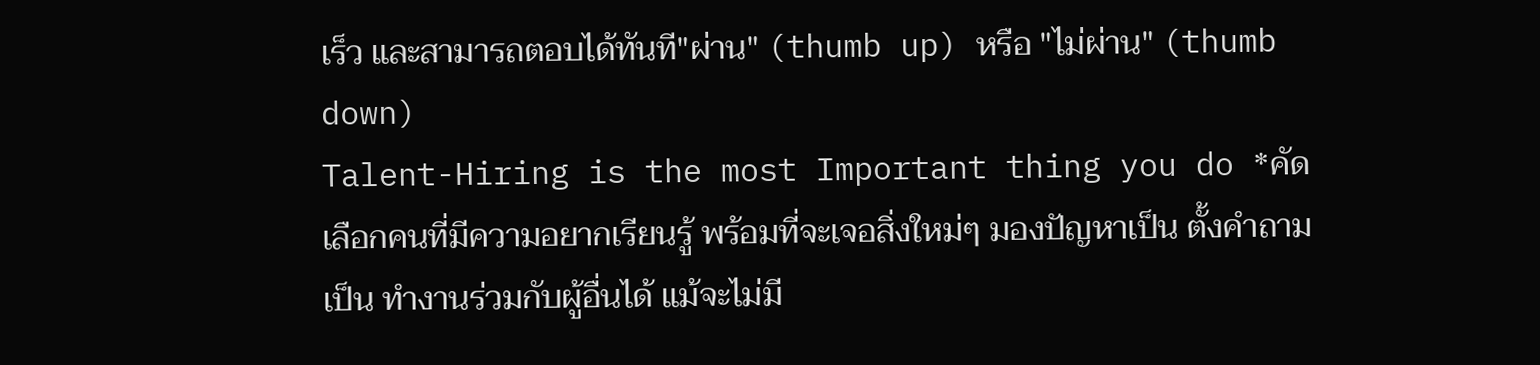เร็ว และสามารถตอบได้ทันที"ผ่าน" (thumb up) หรือ "ไม่ผ่าน" (thumb down)
Talent-Hiring is the most Important thing you do *คัดเลือกคนที่มีความอยากเรียนรู้ พร้อมที่จะเจอสิ่งใหม่ๆ มองปัญหาเป็น ตั้งคำถามเป็น ทำงานร่วมกับผู้อื่นได้ แม้จะไม่มี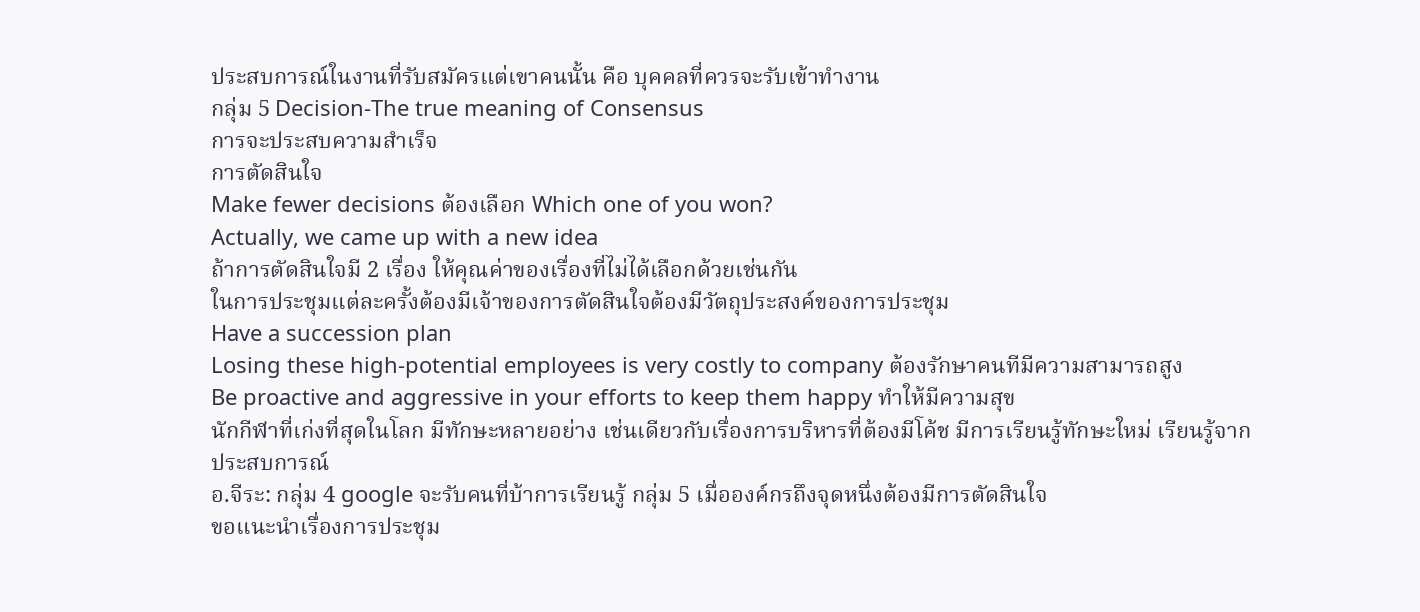ประสบการณ์ในงานที่รับสมัครแต่เขาคนนั้น คือ บุคคลที่ควรจะรับเข้าทำงาน
กลุ่ม 5 Decision-The true meaning of Consensus
การจะประสบความสำเร็จ
การตัดสินใจ
Make fewer decisions ต้องเลือก Which one of you won?
Actually, we came up with a new idea
ถ้าการตัดสินใจมี 2 เรื่อง ให้คุณค่าของเรื่องที่ไม่ได้เลือกด้วยเช่นกัน
ในการประชุมแต่ละครั้งต้องมีเจ้าของการตัดสินใจต้องมีวัตถุประสงค์ของการประชุม
Have a succession plan
Losing these high-potential employees is very costly to company ต้องรักษาคนทีมีความสามารถสูง
Be proactive and aggressive in your efforts to keep them happy ทำให้มีความสุข
นักกีฬาที่เก่งที่สุดในโลก มีทักษะหลายอย่าง เช่นเดียวกับเรื่องการบริหารที่ต้องมีโค้ช มีการเรียนรู้ทักษะใหม่ เรียนรู้จากประสบการณ์
อ.จีระ: กลุ่ม 4 google จะรับคนที่บ้าการเรียนรู้ กลุ่ม 5 เมื่อองค์กรถึงจุดหนึ่งต้องมีการตัดสินใจ
ขอแนะนำเรื่องการประชุม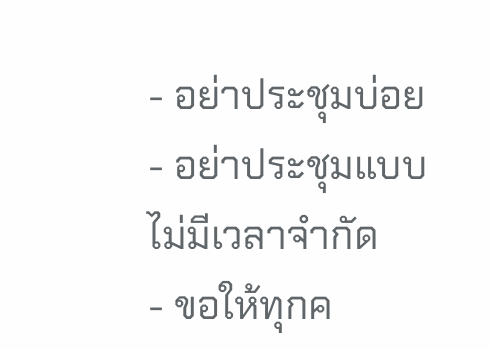- อย่าประชุมบ่อย
- อย่าประชุมแบบไม่มีเวลาจำกัด
- ขอให้ทุกค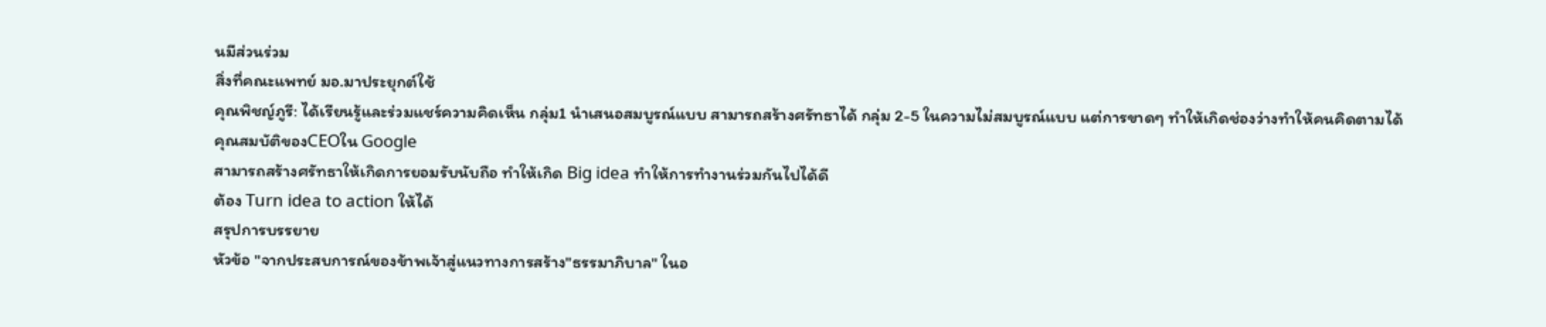นมีส่วนร่วม
สิ่งที่คณะแพทย์ มอ.มาประยุกต์ใช้
คุณพิชญ์ภูรี: ได้เรียนรู้และร่วมแชร์ความคิดเห็น กลุ่ม1 นำเสนอสมบูรณ์แบบ สามารถสร้างศรัทธาได้ กลุ่ม 2-5 ในความไม่สมบูรณ์แบบ แต่การขาดๆ ทำให้เกิดช่องว่างทำให้คนคิดตามได้
คุณสมบัติของCEOใน Google
สามารถสร้างศรัทธาให้เกิดการยอมรับนับถือ ทำให้เกิด Big idea ทำให้การทำงานร่วมกันไปได้ดี
ต้อง Turn idea to action ให้ได้
สรุปการบรรยาย
หัวข้อ "จากประสบการณ์ของข้าพเจ้าสู่แนวทางการสร้าง"ธรรมาภิบาล" ในอ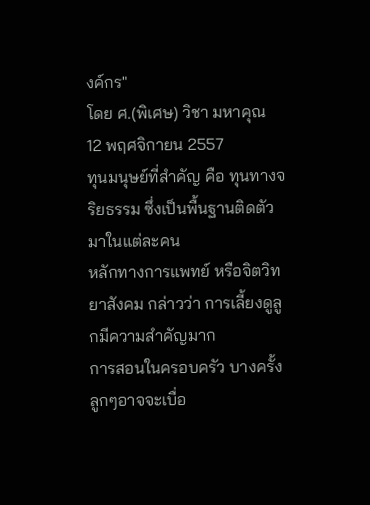งค์กร"
โดย ศ.(พิเศษ) วิชา มหาคุณ
12 พฤศจิกายน 2557
ทุนมนุษย์ที่สำคัญ คือ ทุนทางจริยธรรม ซึ่งเป็นพื้นฐานติดตัวมาในแต่ละคน
หลักทางการแพทย์ หรือจิตวิทยาสังคม กล่าวว่า การเลี้ยงดูลูกมีความสำคัญมาก
การสอนในครอบครัว บางครั้งลูกๆอาจจะเบื่อ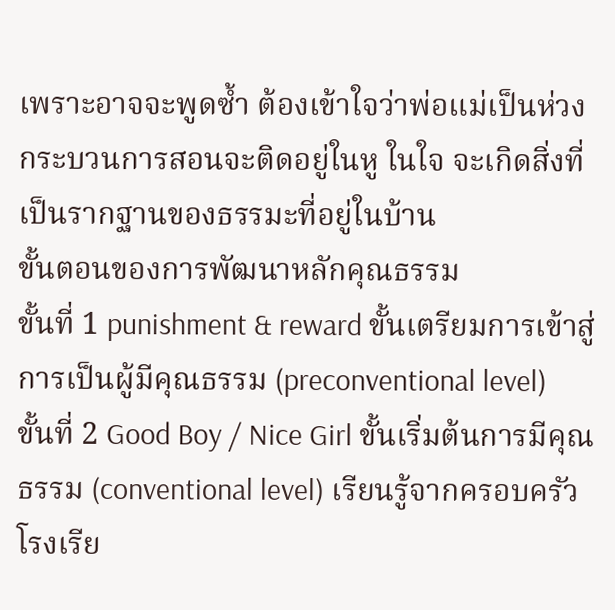เพราะอาจจะพูดซ้ำ ต้องเข้าใจว่าพ่อแม่เป็นห่วง
กระบวนการสอนจะติดอยู่ในหู ในใจ จะเกิดสิ่งที่เป็นรากฐานของธรรมะที่อยู่ในบ้าน
ขั้นตอนของการพัฒนาหลักคุณธรรม
ขั้นที่ 1 punishment & reward ขั้นเตรียมการเข้าสู่การเป็นผู้มีคุณธรรม (preconventional level)
ขั้นที่ 2 Good Boy / Nice Girl ขั้นเริ่มต้นการมีคุณธรรม (conventional level) เรียนรู้จากครอบครัว โรงเรีย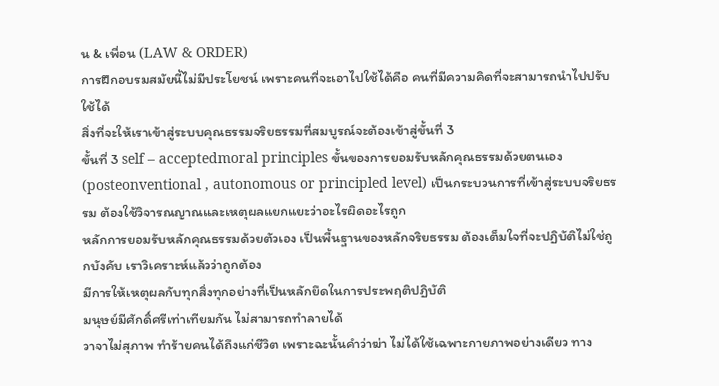น & เพื่อน (LAW & ORDER)
การฝึกอบรมสมัยนี้ไม่มีประโยชน์ เพราะคนที่จะเอาไปใช้ได้คือ คนที่มีความคิดที่จะสามารถนำไปปรับใช้ได้
สิ่งที่จะให้เราเข้าสู่ระบบคุณธรรมจริยธรรมที่สมบูรณ์จะต้องเข้าสู่ขั้นที่ 3
ขั้นที่ 3 self – acceptedmoral principles ขั้นของการยอมรับหลักคุณธรรมด้วยตนเอง(posteonventional , autonomous or principled level) เป็นกระบวนการที่เข้าสู่ระบบจริยธรรม ต้องใช้วิจารณญาณและเหตุผลแยกแยะว่าอะไรผิดอะไรถูก
หลักการยอมรับหลักคุณธรรมด้วยตัวเอง เป็นพื้นฐานของหลักจริยธรรม ต้องเต็มใจที่จะปฏิบัติไม่ใช่ถูกบังคับ เราวิเคราะห์แล้วว่าถูกต้อง
มีการให้เหตุผลกับทุกสิ่งทุกอย่างที่เป็นหลักยึดในการประพฤติปฏิบัติ
มนุษย์มีศักดิ์ศรีเท่าเทียมกัน ไม่สามารถทำลายได้
วาจาไม่สุภาพ ทำร้ายคนได้ถึงแก่ชีวิต เพราะฉะนั้นคำว่าฆ่า ไม่ได้ใช้เฉพาะกายภาพอย่างเดียว ทาง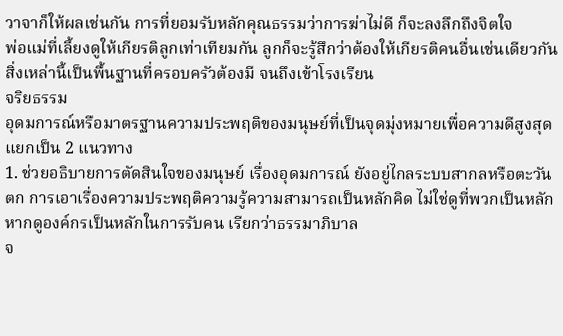วาจาก็ให้ผลเช่นกัน การที่ยอมรับหลักคุณธรรมว่าการฆ่าไม่ดี ก็จะลงลึกถึงจิตใจ
พ่อแม่ที่เลี้ยงดูให้เกียรติลูกเท่าเทียมกัน ลูกก็จะรู้สึกว่าต้องให้เกียรติคนอื่นเช่นเดียวกัน สิ่งเหล่านี้เป็นพื้นฐานที่ครอบครัวต้องมี จนถึงเข้าโรงเรียน
จริยธรรม
อุดมการณ์หรือมาตรฐานความประพฤติของมนุษย์ที่เป็นจุดมุ่งหมายเพื่อความดีสูงสุด แยกเป็น 2 แนวทาง
1. ช่วยอธิบายการตัดสินใจของมนุษย์ เรื่องอุดมการณ์ ยังอยู่ไกลระบบสากลหรือตะวันตก การเอาเรื่องความประพฤติความรู้ความสามารถเป็นหลักคิด ไม่ใช่ดูที่พวกเป็นหลัก
หากดูองค์กรเป็นหลักในการรับคน เรียกว่าธรรมาภิบาล
จ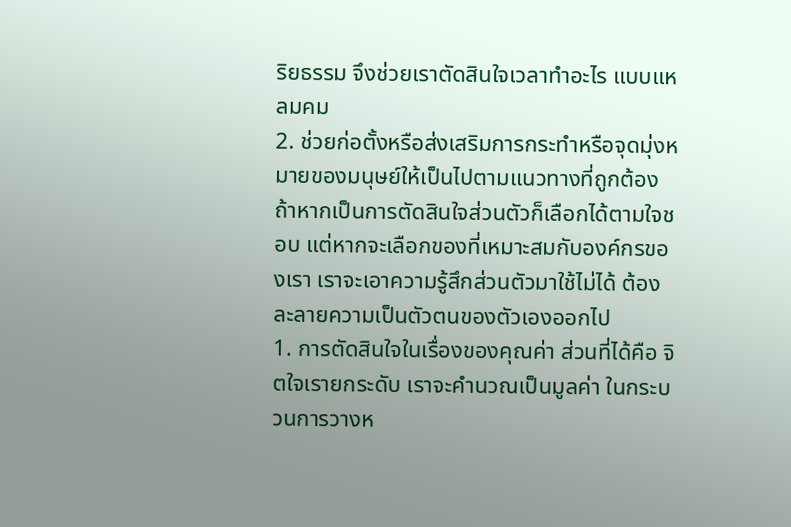ริยธรรม จึงช่วยเราตัดสินใจเวลาทำอะไร แบบแหลมคม
2. ช่วยก่อตั้งหรือส่งเสริมการกระทำหรือจุดมุ่งหมายของมนุษย์ให้เป็นไปตามแนวทางที่ถูกต้อง
ถ้าหากเป็นการตัดสินใจส่วนตัวก็เลือกได้ตามใจชอบ แต่หากจะเลือกของที่เหมาะสมกับองค์กรของเรา เราจะเอาความรู้สึกส่วนตัวมาใช้ไม่ได้ ต้องละลายความเป็นตัวตนของตัวเองออกไป
1. การตัดสินใจในเรื่องของคุณค่า ส่วนที่ได้คือ จิตใจเรายกระดับ เราจะคำนวณเป็นมูลค่า ในกระบวนการวางห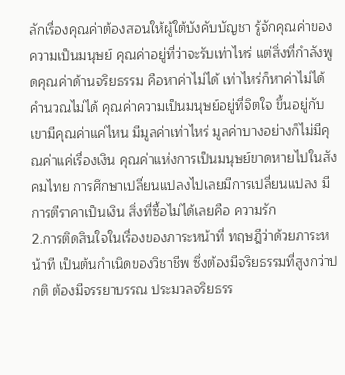ลักเรื่องคุณค่าต้องสอนให้ผู้ใต้บังคับบัญชา รู้จักคุณค่าของความเป็นมนุษย์ คุณค่าอยู่ที่ว่าจะรับเท่าไหร่ แต่สิ่งที่กำลังพูดคุณค่าด้านจริยธรรม คือหาค่าไม่ได้ เท่าไหร่ก็หาค่าไม่ได้ คำนวณไม่ได้ คุณค่าความเป็นมนุษย์อยู่ที่จิตใจ ขึ้นอยู่กับเขามีคุณค่าแค่ไหน มีมูลค่าเท่าไหร่ มูลค่าบางอย่างก็ไม่มีคุณค่าแค่เรื่องเงิน คุณค่าแห่งการเป็นมนุษย์ขาดหายไปในสังคมไทย การศึกษาเปลี่ยนแปลงไปเลยมีการเปลี่ยนแปลง มีการตีราคาเป็นเงิน สิ่งที่ซื้อไม่ได้เลยคือ ความรัก
2.การติดสินใจในเรื่องของภาระหน้าที่ ทฤษฎีว่าด้วยภาระหน้าที เป็นต้นกำเนิดของวิชาชีพ ซึ่งต้องมีจริยธรรมที่สูงกว่าปกติ ต้องมีจรรยาบรรณ ประมวลจริยธรร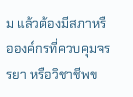ม แล้วต้องมีสภาหรือองค์กรที่ควบคุมจรรยา หรือวิชาชีพข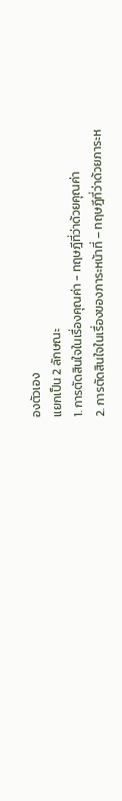องตัวเอง
แยกเป็น 2 ลักษณะ
1. การตัดสินใจในเรื่องคุณค่า - ทฤษฎีที่ว่าด้วยคุณค่า
2. การตัดสินใจในเรื่องของภาระหน้าที่ – ทฤษฎีที่ว่าด้วยภาระห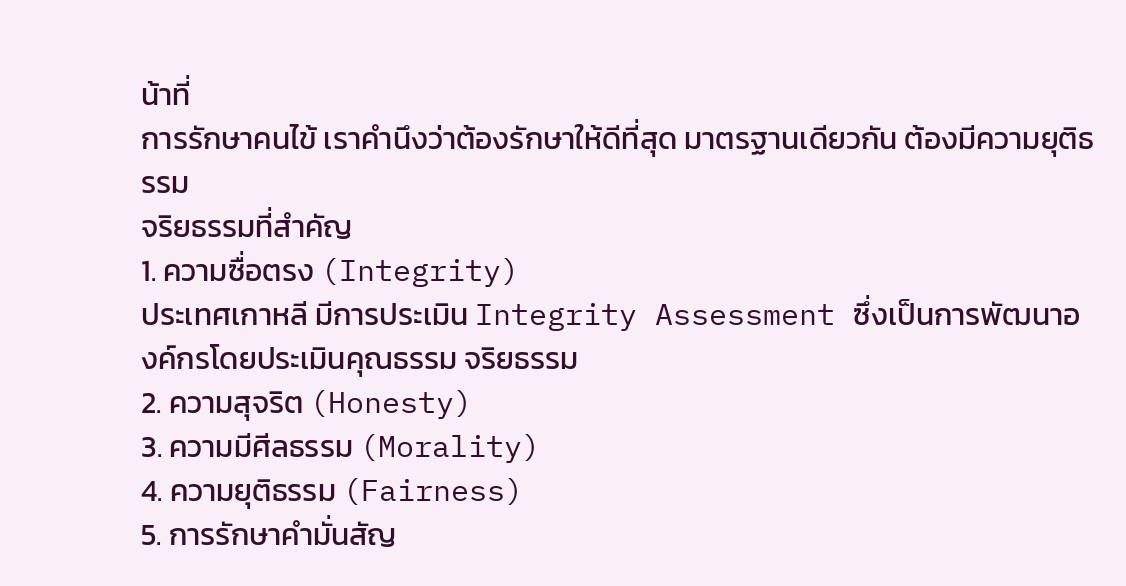น้าที่
การรักษาคนไข้ เราคำนึงว่าต้องรักษาให้ดีที่สุด มาตรฐานเดียวกัน ต้องมีความยุติธรรม
จริยธรรมที่สำคัญ
1. ความซื่อตรง (Integrity)
ประเทศเกาหลี มีการประเมิน Integrity Assessment ซึ่งเป็นการพัฒนาองค์กรโดยประเมินคุณธรรม จริยธรรม
2. ความสุจริต (Honesty)
3. ความมีศีลธรรม (Morality)
4. ความยุติธรรม (Fairness)
5. การรักษาคำมั่นสัญ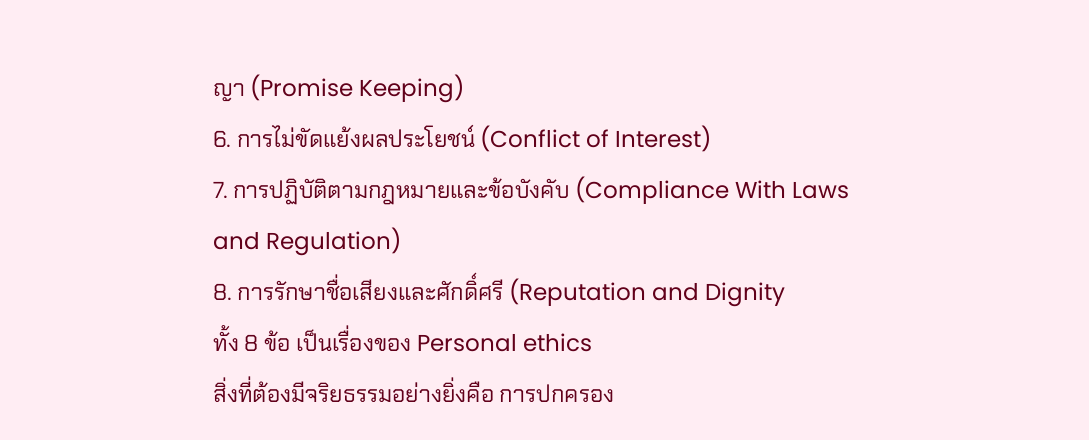ญา (Promise Keeping)
6. การไม่ขัดแย้งผลประโยชน์ (Conflict of Interest)
7. การปฏิบัติตามกฎหมายและข้อบังคับ (Compliance With Laws and Regulation)
8. การรักษาชื่อเสียงและศักดิ์ศรี (Reputation and Dignity
ทั้ง 8 ข้อ เป็นเรื่องของ Personal ethics
สิ่งที่ต้องมีจริยธรรมอย่างยิ่งคือ การปกครอง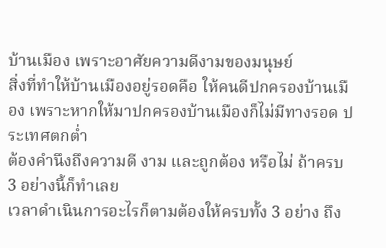บ้านเมือง เพราะอาศัยความดีงามของมนุษย์
สิ่งที่ทำให้บ้านเมืองอยู่รอดคือ ให้คนดีปกครองบ้านเมือง เพราะหากให้มาปกครองบ้านเมืองก็ไม่มีทางรอด ประเทศตกต่ำ
ต้องคำนึงถึงความดี งาม และถูกต้อง หรือไม่ ถ้าครบ 3 อย่างนี้ก็ทำเลย
เวลาดำเนินการอะไรก็ตามต้องให้ครบทั้ง 3 อย่าง ถึง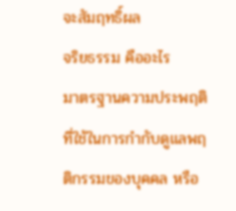จะสัมฤทธิ์ผล
จริยธรรม คืออะไร
มาตรฐานความประพฤติที่ใช้ในการกำกับดูแลพฤติกรรมของบุคคล หรือ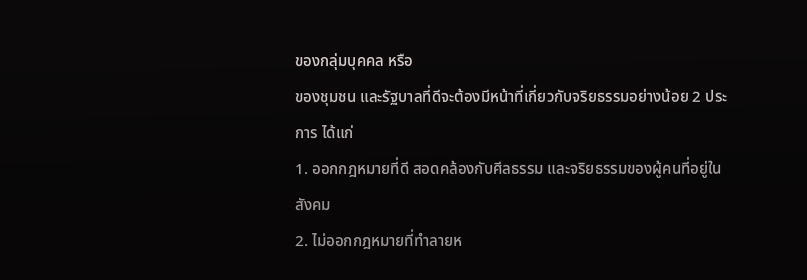ของกลุ่มบุคคล หรือ
ของชุมชน และรัฐบาลที่ดีจะต้องมีหน้าที่เกี่ยวกับจริยธรรมอย่างน้อย 2 ประการ ได้แก่
1. ออกกฎหมายที่ดี สอดคล้องกับศีลธรรม และจริยธรรมของผู้คนที่อยู่ในสังคม
2. ไม่ออกกฎหมายที่ทำลายห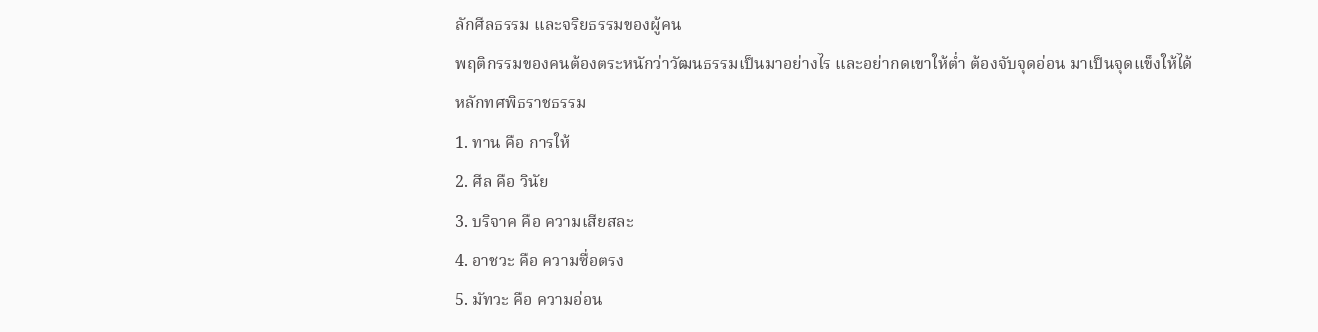ลักศีลธรรม และจริยธรรมของผู้คน
พฤติกรรมของคนต้องตระหนักว่าวัฒนธรรมเป็นมาอย่างไร และอย่ากดเขาให้ต่ำ ต้องจับจุดอ่อน มาเป็นจุดแข็งให้ได้
หลักทศพิธราชธรรม
1. ทาน คือ การให้
2. ศีล คือ วินัย
3. บริจาค คือ ความเสียสละ
4. อาชวะ คือ ความซื่อตรง
5. มัทวะ คือ ความอ่อน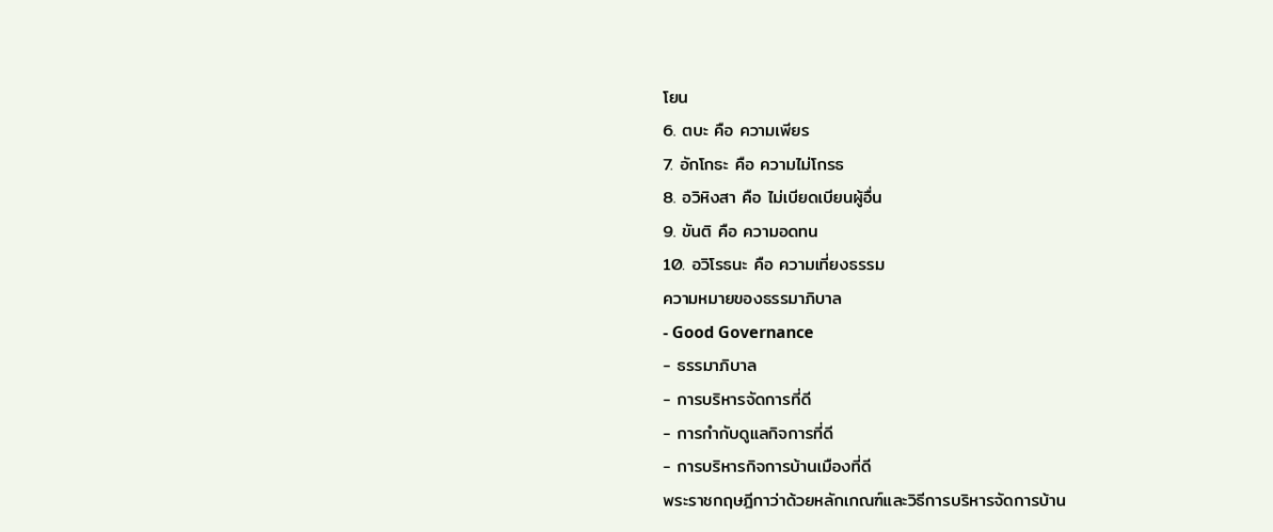โยน
6. ตบะ คือ ความเพียร
7. อักโกธะ คือ ความไม่โกรธ
8. อวิหิงสา คือ ไม่เบียดเบียนผู้อื่น
9. ขันติ คือ ความอดทน
10. อวิโรธนะ คือ ความเที่ยงธรรม
ความหมายของธรรมาภิบาล
- Good Governance
- ธรรมาภิบาล
- การบริหารจัดการที่ดี
- การกำกับดูแลกิจการที่ดี
- การบริหารกิจการบ้านเมืองที่ดี
พระราชกฤษฎีกาว่าด้วยหลักเกณฑ์และวิธีการบริหารจัดการบ้าน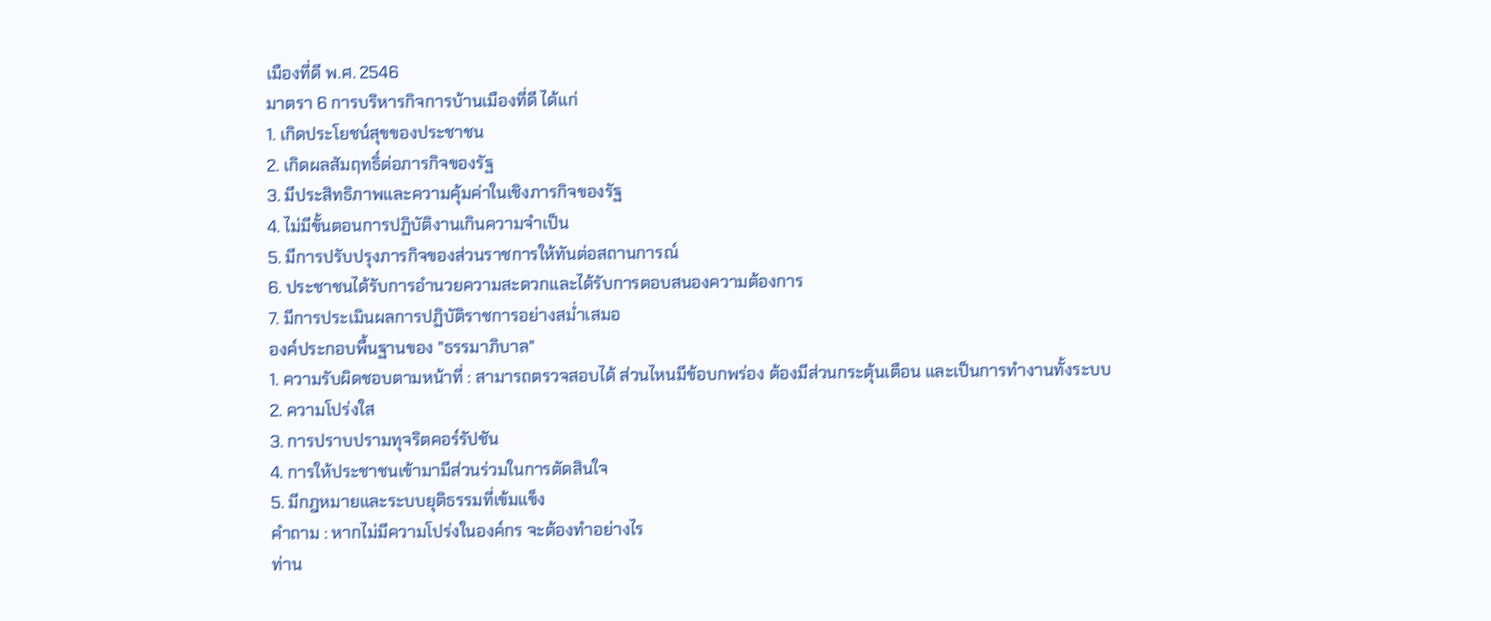เมืองที่ดี พ.ศ. 2546
มาตรา 6 การบริหารกิจการบ้านเมืองที่ดี ได้แก่
1. เกิดประโยชน์สุขของประชาชน
2. เกิดผลสัมฤทธิ์ต่อภารกิจของรัฐ
3. มีประสิทธิภาพและความคุ้มค่าในเชิงภารกิจของรัฐ
4. ไม่มีขั้นตอนการปฏิบัติงานเกินความจำเป็น
5. มีการปรับปรุงภารกิจของส่วนราชการให้ทันต่อสถานการณ์
6. ประชาชนได้รับการอำนวยความสะดวกและได้รับการตอบสนองความต้องการ
7. มีการประเมินผลการปฏิบัติราชการอย่างสม่ำเสมอ
องค์ประกอบพื้นฐานของ "ธรรมาภิบาล"
1. ความรับผิดชอบตามหน้าที่ : สามารถตรวจสอบได้ ส่วนไหนมีข้อบกพร่อง ต้องมีส่วนกระตุ้นเตือน และเป็นการทำงานทั้งระบบ
2. ความโปร่งใส
3. การปราบปรามทุจริตคอร์รัปชัน
4. การให้ประชาชนเข้ามามีส่วนร่วมในการตัดสินใจ
5. มีกฎหมายและระบบยุติธรรมที่เข้มแข็ง
คำถาม : หากไม่มีความโปร่งในองค์กร จะต้องทำอย่างไร
ท่าน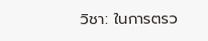วิชา: ในการตรว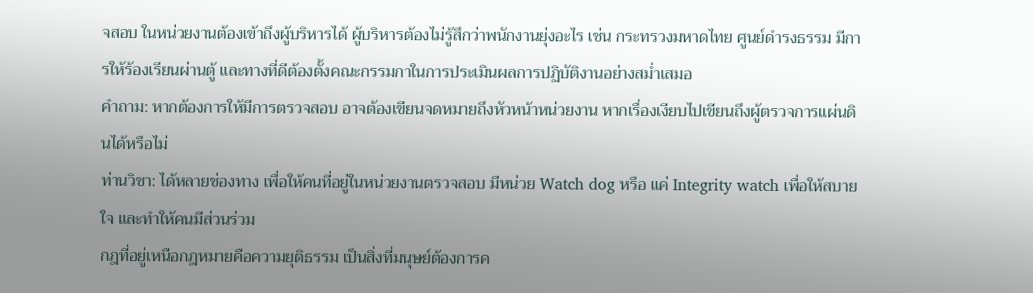จสอบ ในหน่วยงานต้องเข้าถึงผู้บริหารได้ ผู้บริหารต้องไม่รู้สึกว่าพนักงานยุ่งอะไร เช่น กระทรวงมหาดไทย ศูนย์ดำรงธรรม มีการให้ร้องเรียนผ่านตู้ และทางที่ดีต้องตั้งคณะกรรมกาในการประเมินผลการปฏิบัติงานอย่างสม่ำเสมอ
คำถาม: หากต้องการให้มีการตรวจสอบ อาจต้องเขียนจดหมายถึงหัวหน้าหน่วยงาน หากเรื่องเงียบไปเขียนถึงผู้ตรวจการแผ่นดินได้หรือไม่
ท่านวิชา: ได้หลายช่องทาง เพื่อให้คนที่อยู่ในหน่วยงานตรวจสอบ มีหน่วย Watch dog หรือ แค่ Integrity watch เพื่อให้สบายใจ และทำให้คนมีส่วนร่วม
กฎที่อยู่เหนือกฎหมายคือความยุติธรรม เป็นสิ่งที่มนุษย์ต้องการค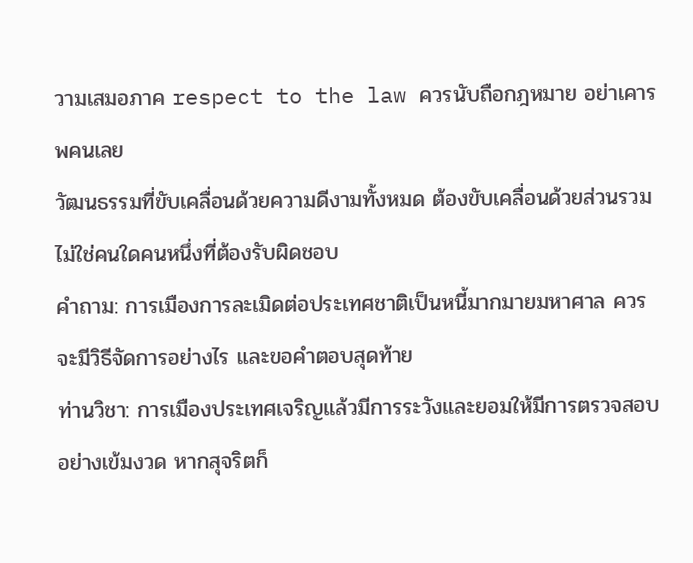วามเสมอภาค respect to the law ควรนับถือกฎหมาย อย่าเคารพคนเลย
วัฒนธรรมที่ขับเคลื่อนด้วยความดีงามทั้งหมด ต้องขับเคลื่อนด้วยส่วนรวม ไม่ใช่คนใดคนหนึ่งที่ต้องรับผิดชอบ
คำถาม: การเมืองการละเมิดต่อประเทศชาติเป็นหนี้มากมายมหาศาล ควรจะมีวิธีจัดการอย่างไร และขอคำตอบสุดท้าย
ท่านวิชา: การเมืองประเทศเจริญแล้วมีการระวังและยอมให้มีการตรวจสอบอย่างเข้มงวด หากสุจริตก็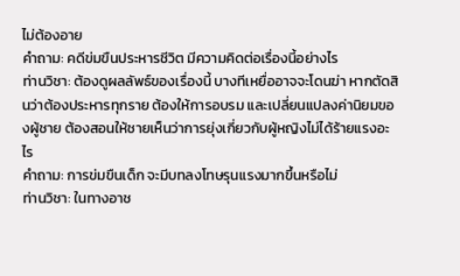ไม่ต้องอาย
คำถาม: คดีข่มขืนประหารชีวิต มีความคิดต่อเรื่องนี้อย่างไร
ท่านวิชา: ต้องดูผลลัพธ์ของเรื่องนี้ บางทีเหยื่ออาจจะโดนฆ่า หากตัดสินว่าต้องประหารทุกราย ต้องให้การอบรม และเปลี่ยนแปลงค่านิยมของผู้ชาย ต้องสอนให้ชายเห็นว่าการยุ่งเกี่ยวกับผู้หญิงไม่ได้ร้ายแรงอะไร
คำถาม: การข่มขืนเด็ก จะมีบทลงโทษรุนแรงมากขึ้นหรือไม่
ท่านวิชา: ในทางอาช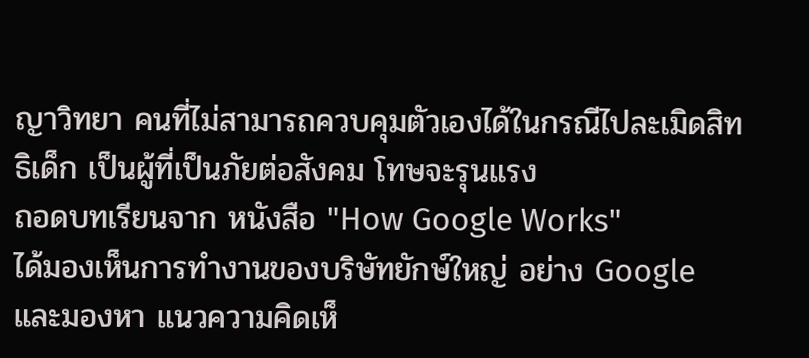ญาวิทยา คนที่ไม่สามารถควบคุมตัวเองได้ในกรณีไปละเมิดสิทธิเด็ก เป็นผู้ที่เป็นภัยต่อสังคม โทษจะรุนแรง
ถอดบทเรียนจาก หนังสือ "How Google Works"
ได้มองเห็นการทำงานของบริษัทยักษ์ใหญ่ อย่าง Google และมองหา แนวความคิดเห็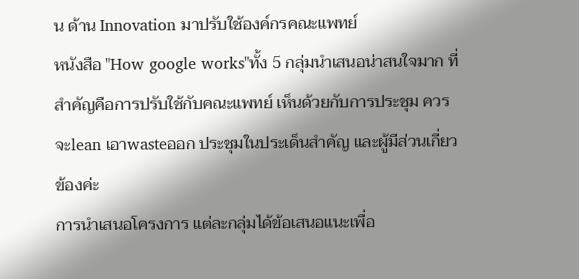น ด้าน Innovation มาปรับใช้องค์กรคณะแพทย์
หนังสือ "How google works"ทั้ง 5 กลุ่มนำเสนอน่าสนใจมาก ที่สำคัญคือการปรับใช้กับคณะแพทย์ เห็นด้วยกับการประชุม ควรจะlean เอาwasteออก ประชุมในประเด็นสำคัญ และผู้มีส่วนเกี่ยวข้องค่ะ
การนำเสนอโครงการ แต่ละกลุ่มได้ข้อเสนอแนะเพื่อ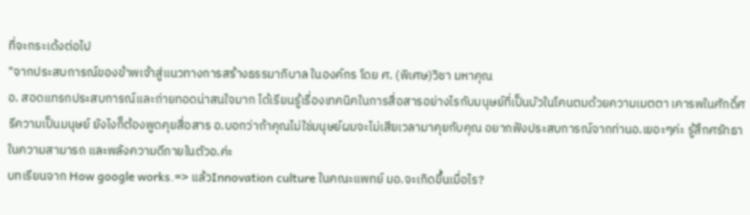ที่จะกระเด้งต่อไป
"จากประสบการณ์ของข้าพเจ้าสู่แนวทางการสร้างธรรมาภิบาล ในองค์กร โดย ศ. (พิเศษ)วิชา มหาคุณ
อ. สอดแทรกประสบการณ์และถ่ายทอดน่าสนใจมาก ได้เรียนรู้เรื่องเทคนิคในการสื่อสารอย่างไรกับมนุษย์ที่เป็นบัวในโคนตมด้วยความเมตตา เคารพในศักดิ์ศรีความเป็นมนุษย์ ยังไงก็ต้องพูดคุยสื่อสาร อ.บอกว่าถ้าคุณไม่ใช่มนุษย์ผมจะไม่เสียเวลามาคุยกับคุณ อยากฟังประสบการณ์จากท่านอ.เยอะๆค่ะ รู้สึกศรัทธาในความสามารถ และพลังความดีภายในตัวอ.ค่ะ
บทเรียนจาก How google works.=> แล้วInnovation culture ในคณะแพทย์ มอ.จะเกิดขึ้นเมื่อไร?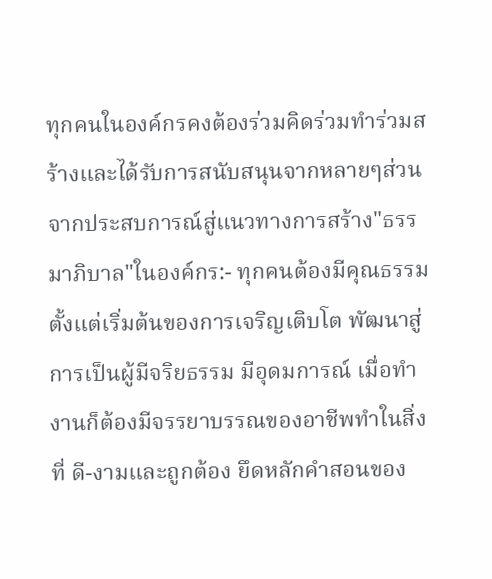ทุกคนในองค์กรคงต้องร่วมคิดร่วมทำร่วมสร้างและได้รับการสนับสนุนจากหลายๆส่วน
จากประสบการณ์สู่แนวทางการสร้าง"ธรรมาภิบาล"ในองค์กร:- ทุกคนต้องมีคุณธรรม ตั้งแต่เริ่มต้นของการเจริญเติบโต พัฒนาสู่การเป็นผู้มีจริยธรรม มีอุดมการณ์ เมื่อทำงานก็ต้องมีจรรยาบรรณของอาชีพทำในสิ่งที่ ดี-งามและถูกต้อง ยึดหลักคำสอนของ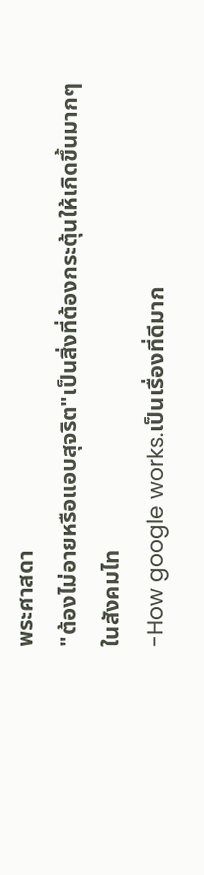พระศาสดา
"ต้องไม่อายหรือแอบสุจริต"เป็นสิ่งที่ต้องกระตุ้นให้เกิดขึ้นมากๆในสังคมไท
-How google works.เป็นเรื่องที่ดีมาก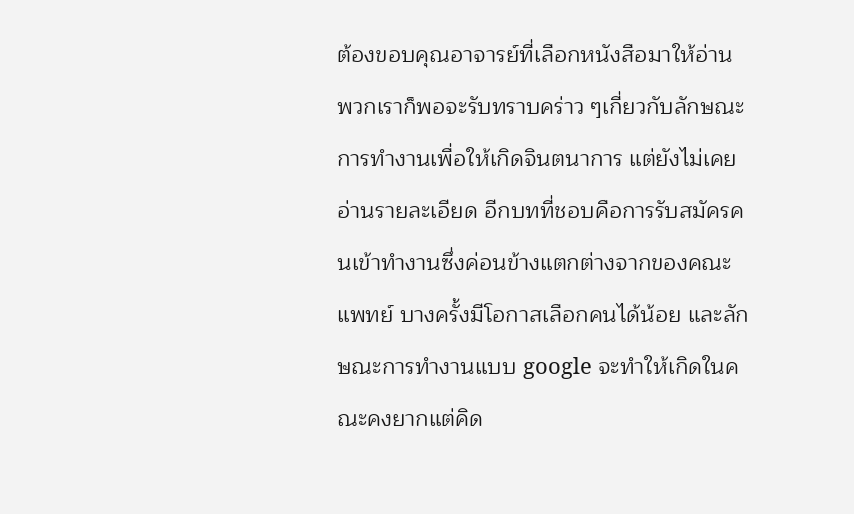ต้องขอบคุณอาจารย์ที่เลือกหนังสือมาให้อ่าน พวกเราก็พอจะรับทราบคร่าว ๆเกี่ยวกับลักษณะการทำงานเพื่อให้เกิดจินตนาการ แต่ยังไม่เคยอ่านรายละเอียด อีกบทที่ชอบคือการรับสมัครคนเข้าทำงานซึ่งค่อนข้างแตกต่างจากของคณะแพทย์ บางครั้งมีโอกาสเลือกคนได้น้อย และลักษณะการทำงานแบบ google จะทำให้เกิดในคณะคงยากแต่คิด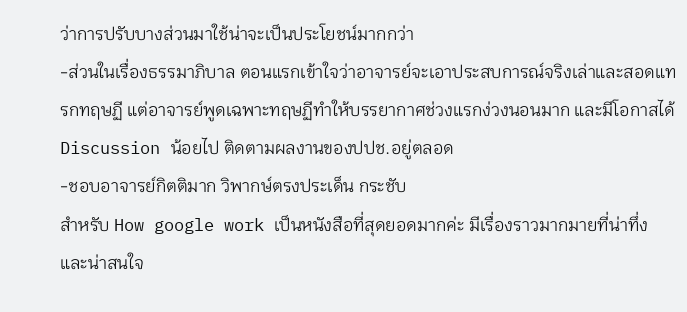ว่าการปรับบางส่วนมาใช้น่าจะเป็นประโยชน์มากกว่า
-ส่วนในเรื่องธรรมาภิบาล ตอนแรกเข้าใจว่าอาจารย์จะเอาประสบการณ์จริงเล่าและสอดแทรกทฤษฏี แต่อาจารย์พูดเฉพาะทฤษฏีทำให้บรรยากาศช่วงแรกง่วงนอนมาก และมีโอกาสได้ Discussion น้อยไป ติดตามผลงานของปปช.อยู่ตลอด
-ชอบอาจารย์กิตติมาก วิพากษ์ตรงประเด็น กระชับ
สำหรับ How google work เป็นหนังสือที่สุดยอดมากค่ะ มีเรื่องราวมากมายที่น่าทึ่ง และน่าสนใจ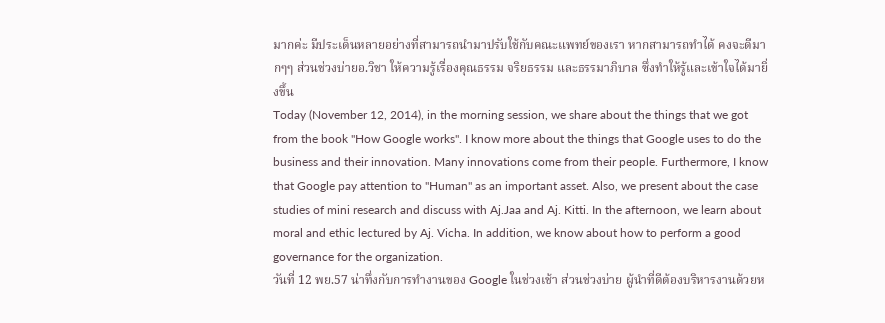มากค่ะ มีประเด็นหลายอย่างที่สามารถนำมาปรับใช้กับคณะแพทย์ของเรา หากสามารถทำได้ คงจะดีมากๆๆ ส่วนช่วงบ่ายอ.วิชา ให้ความรู้เรื่องคุณธรรม จริยธรรม และธรรมาภิบาล ซึ่งทำให้รู้และเข้าใจได้มายิ่งขึ้น
Today (November 12, 2014), in the morning session, we share about the things that we got from the book "How Google works". I know more about the things that Google uses to do the business and their innovation. Many innovations come from their people. Furthermore, I know that Google pay attention to "Human" as an important asset. Also, we present about the case studies of mini research and discuss with Aj.Jaa and Aj. Kitti. In the afternoon, we learn about moral and ethic lectured by Aj. Vicha. In addition, we know about how to perform a good governance for the organization.
วันที่ 12 พย.57 น่าทึ่งกับการทำงานของ Google ในช่วงเช้า ส่วนช่วงบ่าย ผู้นำที่ดีต้องบริหารงานด้วยห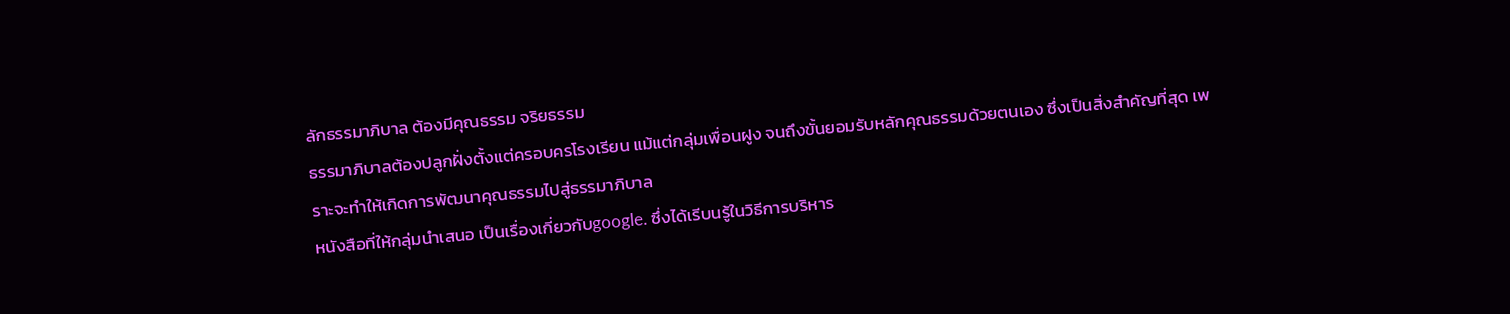ลักธรรมาภิบาล ต้องมีคุณธรรม จริยธรรม
ธรรมาภิบาลต้องปลูกฝั่งตั้งแต่ครอบครโรงเรียน แม้แต่กลุ่มเพื่อนฝูง จนถึงขั้นยอมรับหลักคุณธรรมด้วยตนเอง ซึ่งเป็นสิ่งสำคัญที่สุด เพราะจะทำให้เกิดการพัฒนาคุณธรรมไปสู่ธรรมาภิบาล
หนังสือที่ให้กลุ่มนำเสนอ เป็นเรื่องเกี่ยวกับgoogle. ซึ่งได้เรีบนรู้ในวิธีการบริหาร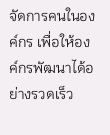จัดการคนในองค์กร เพื่อให้องค์กรพัฒนาได้อย่างรวดเร็ว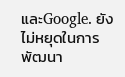และGoogle. ยังไม่หยุดในการพัฒนา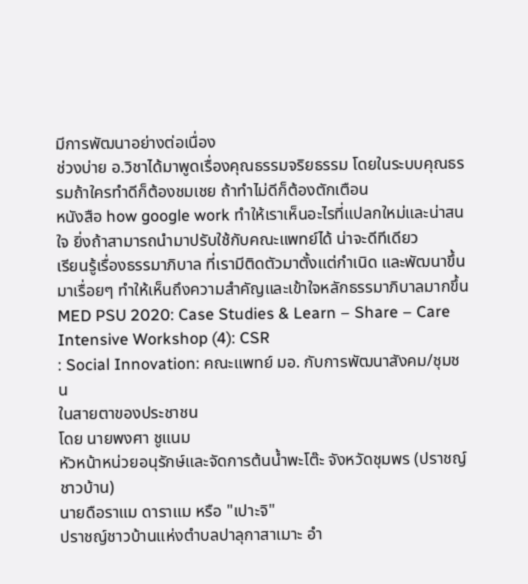มีการพัฒนาอย่างต่อเนื่อง
ช่วงบ่าย อ.วิชาได้มาพูดเรื่องคุณธรรมจริยธรรม โดยในระบบคุณธรรมถ้าใครทำดีก็ต้องชมเชย ถ้าทำไม่ดีก็ต้องตักเตือน
หนังสือ how google work ทำให้เราเห็นอะไรที่แปลกใหม่และน่าสนใจ ยิ่งถ้าสามารถนำมาปรับใช้กับคณะแพทย์ได้ น่าจะดีทีเดียว
เรียนรู้เรื่องธรรมาภิบาล ที่เรามีติดตัวมาตั้งแต่กำเนิด และพัฒนาขึ้นมาเรื่อยๆ ทำให้เห็นถึงความสำคัญและเข้าใจหลักธรรมาภิบาลมากขึ้น
MED PSU 2020: Case Studies & Learn – Share – Care Intensive Workshop (4): CSR
: Social Innovation: คณะแพทย์ มอ. กับการพัฒนาสังคม/ชุมชน
ในสายตาของประชาชน
โดย นายพงศา ชูแนม
หัวหน้าหน่วยอนุรักษ์และจัดการต้นน้ำพะโต๊ะ จังหวัดชุมพร (ปราชญ์ชาวบ้าน)
นายดือราแม ดาราแม หรือ "เปาะจิ"
ปราชญ์ชาวบ้านแห่งตำบลปาลุกาสาเมาะ อำ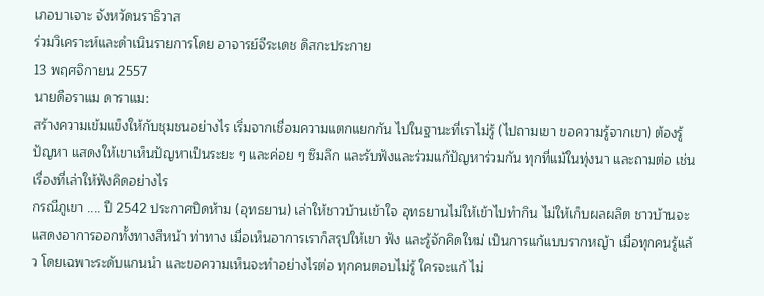เภอบาเจาะ จังหวัดนราธิวาส
ร่วมวิเคราะห์และดำเนินรายการโดย อาจารย์จีระเดช ดิสกะประกาย
13 พฤศจิกายน 2557
นายดือราแม ดาราแม:
สร้างความเข้มแข็งให้กับชุมชนอย่างไร เริ่มจากเชื่อมความแตกแยกกัน ไปในฐานะที่เราไม่รู้ (ไปถามเขา ขอความรู้จากเขา) ต้องรู้ปัญหา แสดงให้เขาเห็นปัญหาเป็นระยะ ๆ และค่อย ๆ ซึมลึก และรับฟังและร่วมแก้ปัญหาร่วมกัน ทุกที่แม้ในทุ่งนา และถามต่อ เช่น เรื่องที่เล่าให้ฟังคิดอย่างไร
กรณีภูเขา .... ปี 2542 ประกาศปิดห้าม (อุทธยาน) เล่าให้ชาวบ้านเข้าใจ อุทธยานไม่ให้เข้าไปทำกิน ไม่ให้เก็บผลผลิต ชาวบ้านจะแสดงอาการออกทั้งทางสีหน้า ท่าทาง เมื่อเห็นอาการเราก็สรุปให้เขา ฟัง และรู้จักคิดใหม่ เป็นการแก้แบบรากหญ้า เมื่อทุกคนรู้แล้ว โดยเฉพาะระดับแกนนำ และขอความเห็นจะทำอย่างไรต่อ ทุกคนตอบไม่รู้ ใครจะแก้ ไม่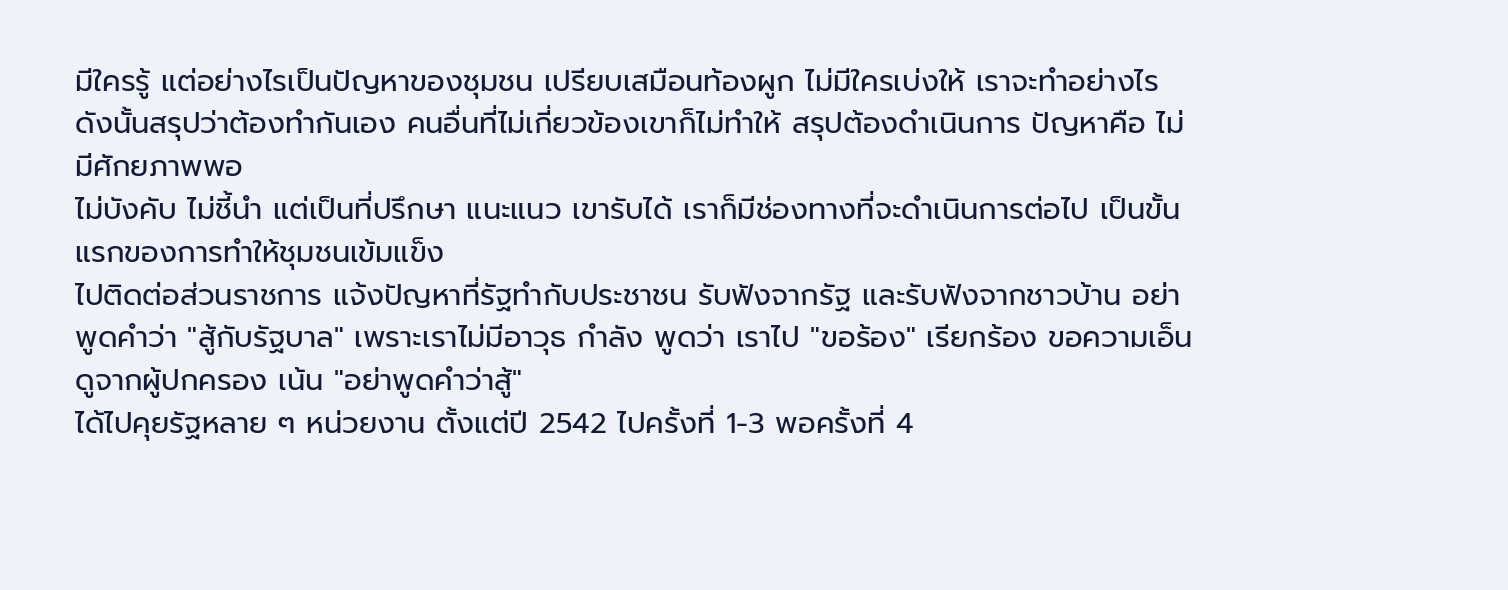มีใครรู้ แต่อย่างไรเป็นปัญหาของชุมชน เปรียบเสมือนท้องผูก ไม่มีใครเบ่งให้ เราจะทำอย่างไร ดังนั้นสรุปว่าต้องทำกันเอง คนอื่นที่ไม่เกี่ยวข้องเขาก็ไม่ทำให้ สรุปต้องดำเนินการ ปัญหาคือ ไม่มีศักยภาพพอ
ไม่บังคับ ไม่ชี้นำ แต่เป็นที่ปรึกษา แนะแนว เขารับได้ เราก็มีช่องทางที่จะดำเนินการต่อไป เป็นขั้นแรกของการทำให้ชุมชนเข้มแข็ง
ไปติดต่อส่วนราชการ แจ้งปัญหาที่รัฐทำกับประชาชน รับฟังจากรัฐ และรับฟังจากชาวบ้าน อย่าพูดคำว่า "สู้กับรัฐบาล" เพราะเราไม่มีอาวุธ กำลัง พูดว่า เราไป "ขอร้อง" เรียกร้อง ขอความเอ็นดูจากผู้ปกครอง เน้น "อย่าพูดคำว่าสู้"
ได้ไปคุยรัฐหลาย ๆ หน่วยงาน ตั้งแต่ปี 2542 ไปครั้งที่ 1-3 พอครั้งที่ 4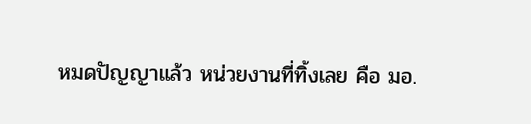หมดปัญญาแล้ว หน่วยงานที่ทิ้งเลย คือ มอ.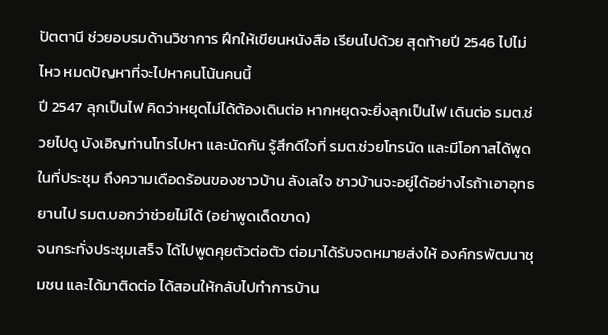ปัตตานี ช่วยอบรมด้านวิชาการ ฝึกให้เขียนหนังสือ เรียนไปด้วย สุดท้ายปี 2546 ไปไม่ไหว หมดปัญหาที่จะไปหาคนโน้นคนนี้
ปี 2547 ลุกเป็นไฟ คิดว่าหยุดไม่ได้ต้องเดินต่อ หากหยุดจะยิ่งลุกเป็นไฟ เดินต่อ รมต.ช่วยไปดู บังเอิญท่านโทรไปหา และนัดกัน รู้สึกดีใจที่ รมต.ช่วยโทรนัด และมีโอกาสได้พูดในที่ประชุม ถึงความเดือดร้อนของชาวบ้าน ลังเลใจ ชาวบ้านจะอยู่ได้อย่างไรถ้าเอาอุทธยานไป รมต.บอกว่าช่วยไม่ได้ (อย่าพูดเด็ดขาด)
จนกระทั่งประชุมเสร็จ ได้ไปพูดคุยตัวต่อตัว ต่อมาได้รับจดหมายส่งให้ องค์กรพัฒนาชุมชน และได้มาติดต่อ ได้สอนให้กลับไปทำการบ้าน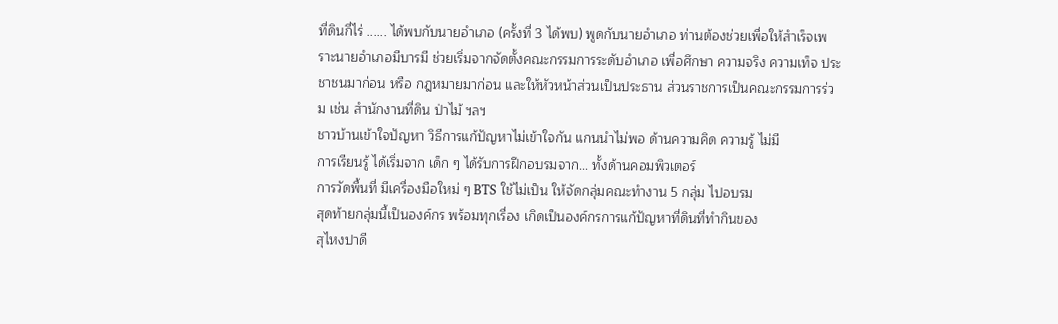ที่ดินกี่ไร่ ...... ได้พบกับนายอำเภอ (ครั้งที่ 3 ได้พบ) พูดกับนายอำเภอ ท่านต้องช่วยเพื่อให้สำเร็จเพราะนายอำเภอมีบารมี ช่วยเริ่มจากจัดตั้งคณะกรรมการระดับอำเภอ เพื่อศึกษา ความจริง ความเท็จ ประชาชนมาก่อน หรือ กฎหมายมาก่อน และให้หัวหน้าส่วนเป็นประธาน ส่วนราชการเป็นคณะกรรมการร่วม เช่น สำนักงานที่ดิน ป่าไม้ ฯลฯ
ชาวบ้านเข้าใจปัญหา วิธีการแก้ปัญหาไม่เข้าใจกัน แกนนำไม่พอ ด้านความคิด ความรู้ ไม่มี
การเรียนรู้ ได้เริ่มจาก เด็ก ๆ ได้รับการฝึกอบรมจาก... ทั้งด้านคอมพิวเตอร์
การวัดพื้นที่ มีเครื่องมือใหม่ ๆ BTS ใช้ไม่เป็น ให้จัดกลุ่มคณะทำงาน 5 กลุ่ม ไปอบรม
สุดท้ายกลุ่มนี้เป็นองค์กร พร้อมทุกเรื่อง เกิดเป็นองค์กรการแก้ปัญหาที่ดินที่ทำกินของ
สุไหงปาดี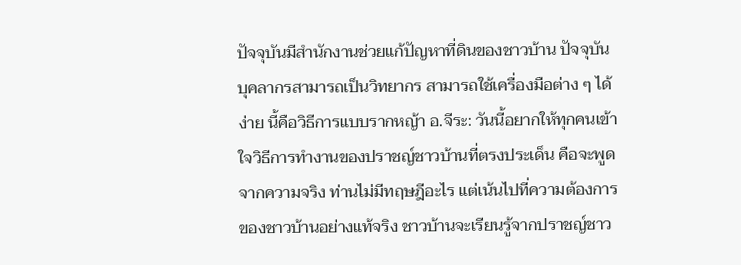ปัจจุบันมีสำนักงานช่วยแก้ปัญหาที่ดินของชาวบ้าน ปัจจุบันบุคลากรสามารถเป็นวิทยากร สามารถใช้เครื่องมือต่าง ๆ ได้ง่าย นี้คือวิธีการแบบรากหญ้า อ.จีระ: วันนี้อยากให้ทุกคนเข้าใจวิธีการทำงานของปราชญ์ชาวบ้านที่ตรงประเด็น คือจะพูดจากความจริง ท่านไม่มีทฤษฎีอะไร แต่เน้นไปที่ความต้องการของชาวบ้านอย่างแท้จริง ชาวบ้านจะเรียนรู้จากปราชญ์ชาว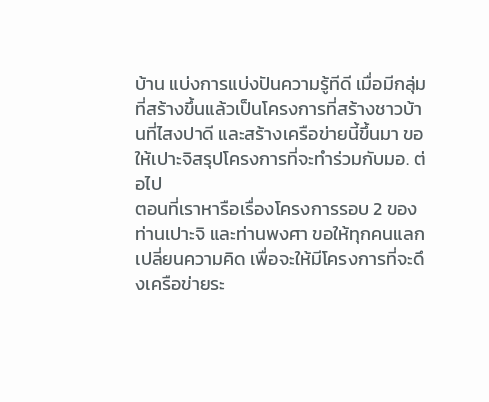บ้าน แบ่งการแบ่งปันความรู้ทีดี เมื่อมีกลุ่มที่สร้างขึ้นแล้วเป็นโครงการที่สร้างชาวบ้านที่ไสงปาดี และสร้างเครือข่ายนี้ขึ้นมา ขอให้เปาะจิสรุปโครงการที่จะทำร่วมกับมอ. ต่อไป
ตอนที่เราหารือเรื่องโครงการรอบ 2 ของท่านเปาะจิ และท่านพงศา ขอให้ทุกคนแลกเปลี่ยนความคิด เพื่อจะให้มีโครงการที่จะดึงเครือข่ายระ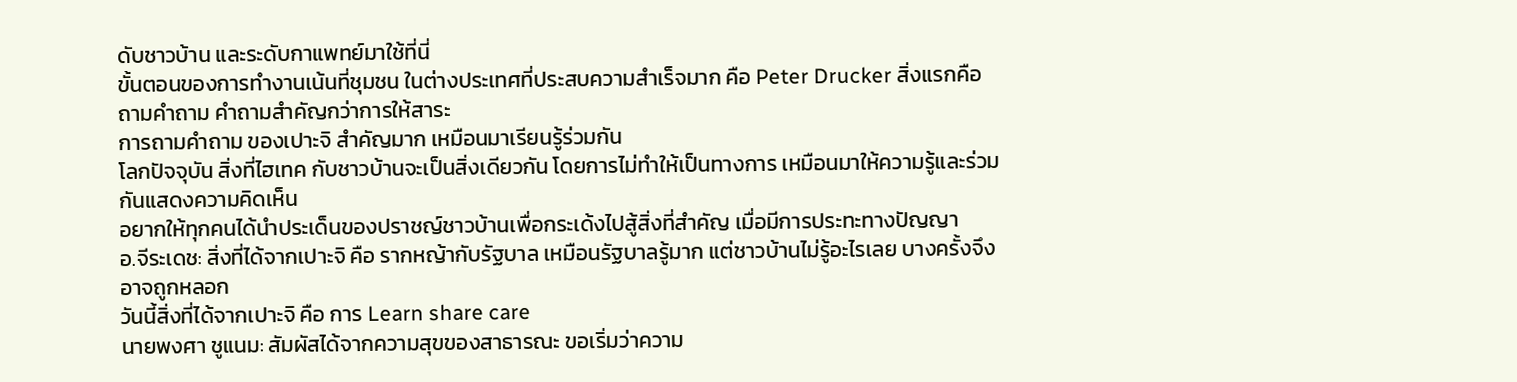ดับชาวบ้าน และระดับกาแพทย์มาใช้ที่นี่
ขั้นตอนของการทำงานเน้นที่ชุมชน ในต่างประเทศที่ประสบความสำเร็จมาก คือ Peter Drucker สิ่งแรกคือ ถามคำถาม คำถามสำคัญกว่าการให้สาระ
การถามคำถาม ของเปาะจิ สำคัญมาก เหมือนมาเรียนรู้ร่วมกัน
โลกปัจจุบัน สิ่งที่ไฮเทค กับชาวบ้านจะเป็นสิ่งเดียวกัน โดยการไม่ทำให้เป็นทางการ เหมือนมาให้ความรู้และร่วมกันแสดงความคิดเห็น
อยากให้ทุกคนได้นำประเด็นของปราชญ์ชาวบ้านเพื่อกระเด้งไปสู้สิ่งที่สำคัญ เมื่อมีการประทะทางปัญญา
อ.จีระเดช: สิ่งที่ได้จากเปาะจิ คือ รากหญ้ากับรัฐบาล เหมือนรัฐบาลรู้มาก แต่ชาวบ้านไม่รู้อะไรเลย บางครั้งจึงอาจถูกหลอก
วันนี้สิ่งที่ได้จากเปาะจิ คือ การ Learn share care
นายพงศา ชูแนม: สัมผัสได้จากความสุขของสาธารณะ ขอเริ่มว่าความ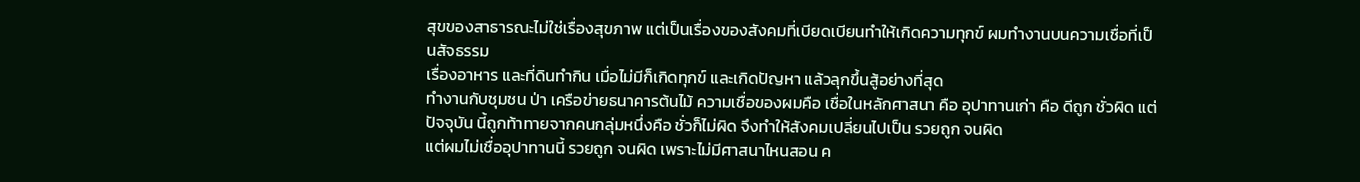สุขของสาธารณะไม่ใช่เรื่องสุขภาพ แต่เป็นเรื่องของสังคมที่เบียดเบียนทำให้เกิดความทุกข์ ผมทำงานบนความเชื่อที่เป็นสัจธรรม
เรื่องอาหาร และที่ดินทำกิน เมื่อไม่มีก็เกิดทุกข์ และเกิดปัญหา แล้วลุกขึ้นสู้อย่างที่สุด
ทำงานกับชุมชน ป่า เครือข่ายธนาคารต้นไม้ ความเชื่อของผมคือ เชื่อในหลักศาสนา คือ อุปาทานเก่า คือ ดีถูก ชั่วผิด แต่ปัจจุบัน นี้ถูกท้าทายจากคนกลุ่มหนึ่งคือ ชั่วก็ไม่ผิด จึงทำให้สังคมเปลี่ยนไปเป็น รวยถูก จนผิด
แต่ผมไม่เชื่ออุปาทานนี้ รวยถูก จนผิด เพราะไม่มีศาสนาไหนสอน ค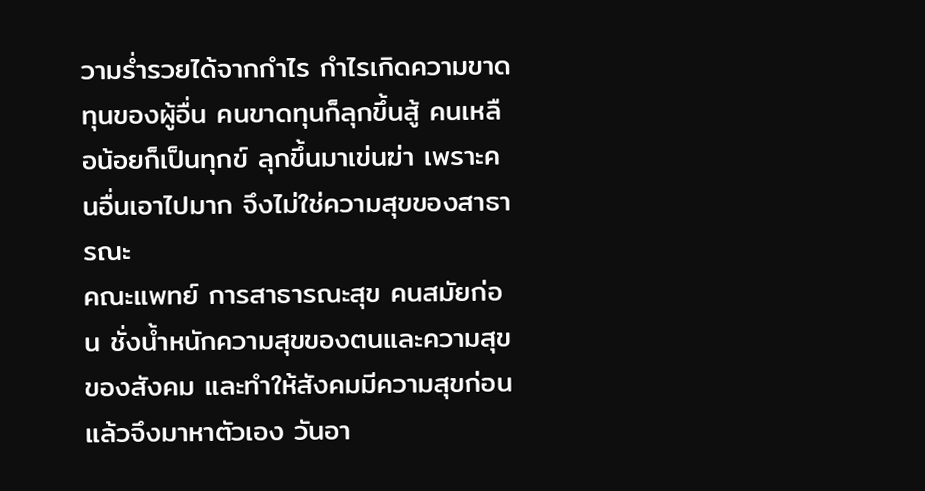วามร่ำรวยได้จากกำไร กำไรเกิดความขาดทุนของผู้อื่น คนขาดทุนก็ลุกขึ้นสู้ คนเหลือน้อยก็เป็นทุกข์ ลุกขึ้นมาเข่นฆ่า เพราะคนอื่นเอาไปมาก จึงไม่ใช่ความสุขของสาธารณะ
คณะแพทย์ การสาธารณะสุข คนสมัยก่อน ชั่งน้ำหนักความสุขของตนและความสุขของสังคม และทำให้สังคมมีความสุขก่อน แล้วจึงมาหาตัวเอง วันอา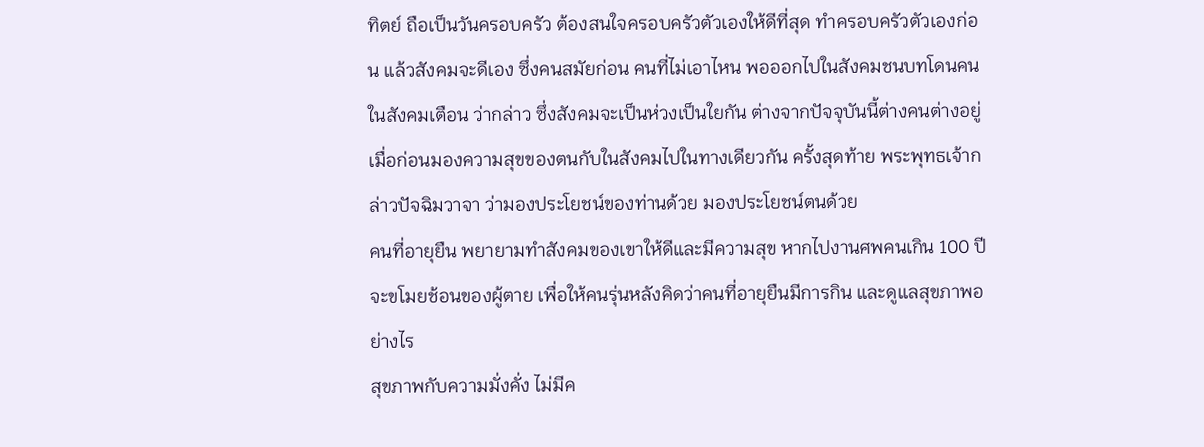ทิตย์ ถือเป็นวันครอบครัว ต้องสนใจครอบครัวตัวเองให้ดีที่สุด ทำครอบครัวตัวเองก่อน แล้วสังคมจะดีเอง ซึ่งคนสมัยก่อน คนที่ไม่เอาไหน พอออกไปในสังคมชนบทโดนคนในสังคมเตือน ว่ากล่าว ซึ่งสังคมจะเป็นห่วงเป็นใยกัน ต่างจากปัจจุบันนี้ต่างคนต่างอยู่
เมื่อก่อนมองความสุขของตนกับในสังคมไปในทางเดียวกัน ครั้งสุดท้าย พระพุทธเจ้ากล่าวปัจฉิมวาจา ว่ามองประโยชน์ของท่านด้วย มองประโยชน์ตนด้วย
คนที่อายุยืน พยายามทำสังคมของเขาให้ดีและมีความสุข หากไปงานศพคนเกิน 100 ปี จะขโมยช้อนของผู้ตาย เพื่อให้คนรุ่นหลังคิดว่าคนที่อายุยืนมีการกิน และดูแลสุขภาพอย่างไร
สุขภาพกับความมั่งคั่ง ไม่มีค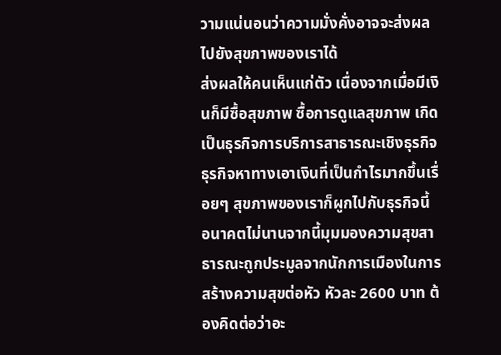วามแน่นอนว่าความมั่งคั่งอาจจะส่งผลไปยังสุขภาพของเราได้
ส่งผลให้คนเห็นแก่ตัว เนื่องจากเมื่อมีเงินก็มีซื้อสุขภาพ ซื้อการดูแลสุขภาพ เกิดเป็นธุรกิจการบริการสาธารณะเชิงธุรกิจ
ธุรกิจหาทางเอาเงินที่เป็นกำไรมากขึ้นเรื่อยๆ สุขภาพของเราก็ผูกไปกับธุรกิจนี้
อนาคตไม่นานจากนี้มุมมองความสุขสาธารณะถูกประมูลจากนักการเมืองในการสร้างความสุขต่อหัว หัวละ 2600 บาท ต้องคิดต่อว่าอะ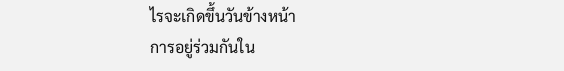ไรจะเกิดขึ้นวันข้างหน้า
การอยู่ร่วมกันใน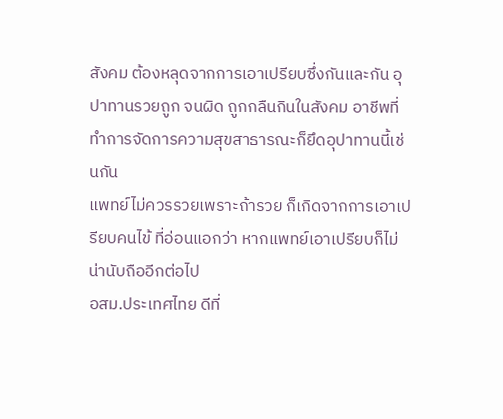สังคม ต้องหลุดจากการเอาเปรียบซึ่งกันและกัน อุปาทานรวยถูก จนผิด ถูกกลืนกินในสังคม อาชีพที่ทำการจัดการความสุขสาธารณะก็ยึดอุปาทานนี้เช่นกัน
แพทย์ไม่ควรรวยเพราะถ้ารวย ก็เกิดจากการเอาเปรียบคนไข้ ที่อ่อนแอกว่า หากแพทย์เอาเปรียบก็ไม่น่านับถืออีกต่อไป
อสม.ประเทศไทย ดีที่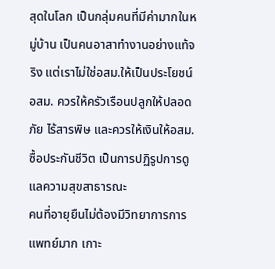สุดในโลก เป็นกลุ่มคนที่มีค่ามากในหมู่บ้าน เป็นคนอาสาทำงานอย่างแท้จริง แต่เราไม่ใช่อสม.ให้เป็นประโยชน์
อสม. ควรให้ครัวเรือนปลูกให้ปลอดภัย ไร้สารพิษ และควรให้เงินให้อสม.ซื้อประกันชีวิต เป็นการปฏิรูปการดูแลความสุขสาธารณะ
คนที่อายุยืนไม่ต้องมีวิทยาการการแพทย์มาก เกาะ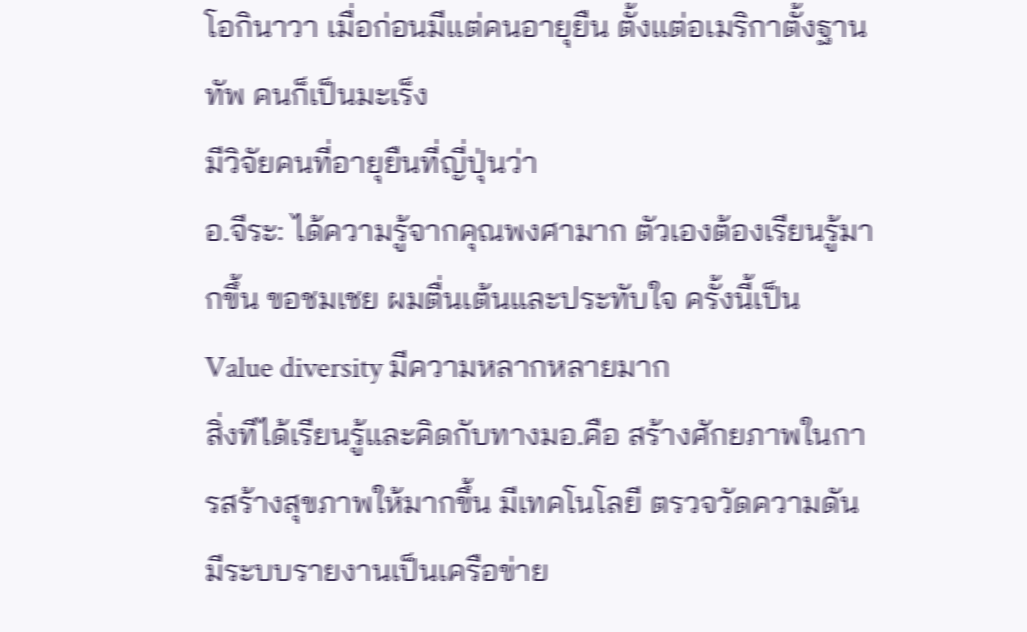โอกินาวา เมื่อก่อนมีแต่คนอายุยืน ตั้งแต่อเมริกาตั้งฐานทัพ คนก็เป็นมะเร็ง
มีวิจัยคนที่อายุยืนที่ญี่ปุ่นว่า
อ.จีระ: ได้ความรู้จากคุณพงศามาก ตัวเองต้องเรียนรู้มากขึ้น ขอชมเชย ผมตื่นเต้นและประทับใจ ครั้งนี้เป็น Value diversity มีความหลากหลายมาก
สิ่งทีได้เรียนรู้และคิดกับทางมอ.คือ สร้างศักยภาพในการสร้างสุขภาพให้มากขึ้น มีเทคโนโลยี ตรวจวัดความดัน มีระบบรายงานเป็นเครือข่าย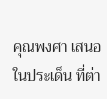คุณพงศา เสนอในประเด็น ที่ต่า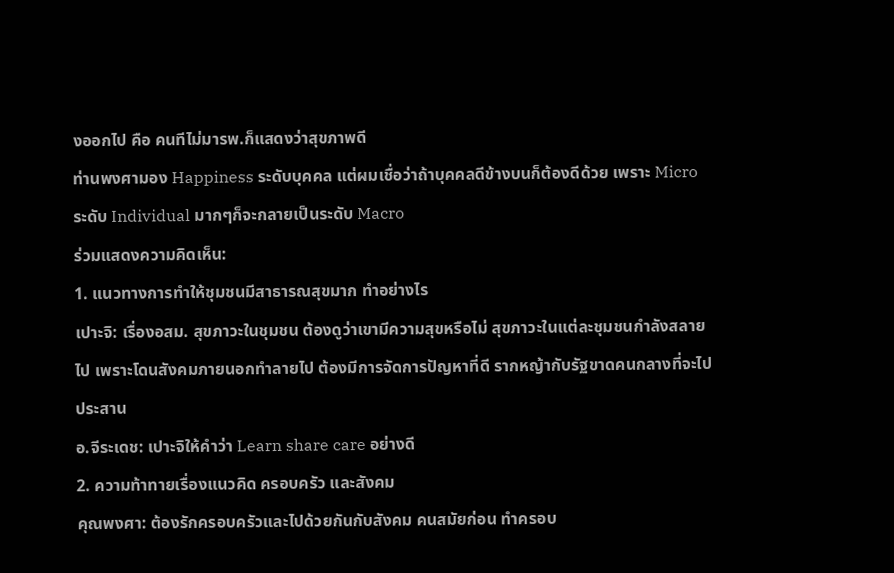งออกไป คือ คนทีไม่มารพ.ก็แสดงว่าสุขภาพดี
ท่านพงศามอง Happiness ระดับบุคคล แต่ผมเชื่อว่าถ้าบุคคลดีข้างบนก็ต้องดีด้วย เพราะ Micro ระดับ Individual มากๆก็จะกลายเป็นระดับ Macro
ร่วมแสดงความคิดเห็น:
1. แนวทางการทำให้ชุมชนมีสาธารณสุขมาก ทำอย่างไร
เปาะจิ: เรื่องอสม. สุขภาวะในชุมชน ต้องดูว่าเขามีความสุขหรือไม่ สุขภาวะในแต่ละชุมชนกำลังสลายไป เพราะโดนสังคมภายนอกทำลายไป ต้องมีการจัดการปัญหาที่ดี รากหญ้ากับรัฐขาดคนกลางที่จะไปประสาน
อ.จีระเดช: เปาะจิให้คำว่า Learn share care อย่างดี
2. ความท้าทายเรื่องแนวคิด ครอบครัว และสังคม
คุณพงศา: ต้องรักครอบครัวและไปด้วยกันกับสังคม คนสมัยก่อน ทำครอบ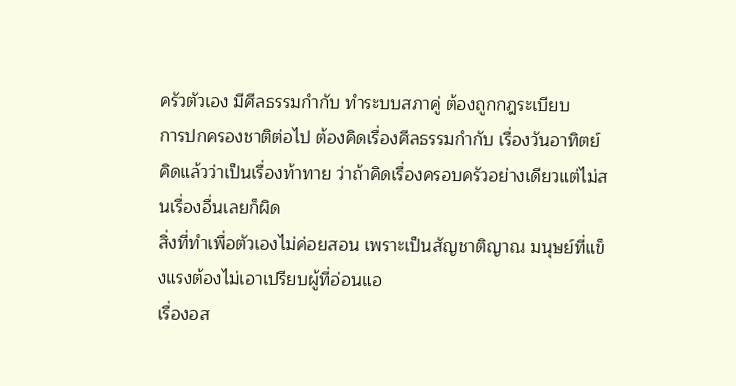ครัวตัวเอง มีศีลธรรมกำกับ ทำระบบสภาคู่ ต้องถูกกฎระเบียบ
การปกครองชาติต่อไป ต้องคิดเรื่องศีลธรรมกำกับ เรื่องวันอาทิตย์ คิดแล้วว่าเป็นเรื่องท้าทาย ว่าถ้าคิดเรื่องครอบครัวอย่างเดียวแต่ไม่สนเรื่องอื่นเลยก็ผิด
สิ่งที่ทำเพื่อตัวเองไม่ค่อยสอน เพราะเป็นสัญชาติญาณ มนุษย์ที่แข็งแรงต้องไม่เอาเปรียบผู้ที่อ่อนแอ
เรื่องอส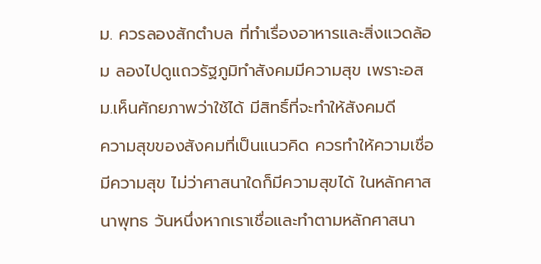ม. ควรลองสักตำบล ที่ทำเรื่องอาหารและสิ่งแวดล้อม ลองไปดูแถวรัฐภูมิทำสังคมมีความสุข เพราะอสม.เห็นศักยภาพว่าใช้ได้ มีสิทธิ์ที่จะทำให้สังคมดี
ความสุขของสังคมที่เป็นแนวคิด ควรทำให้ความเชื่อมีความสุข ไม่ว่าศาสนาใดก็มีความสุขได้ ในหลักศาสนาพุทธ วันหนึ่งหากเราเชื่อและทำตามหลักศาสนา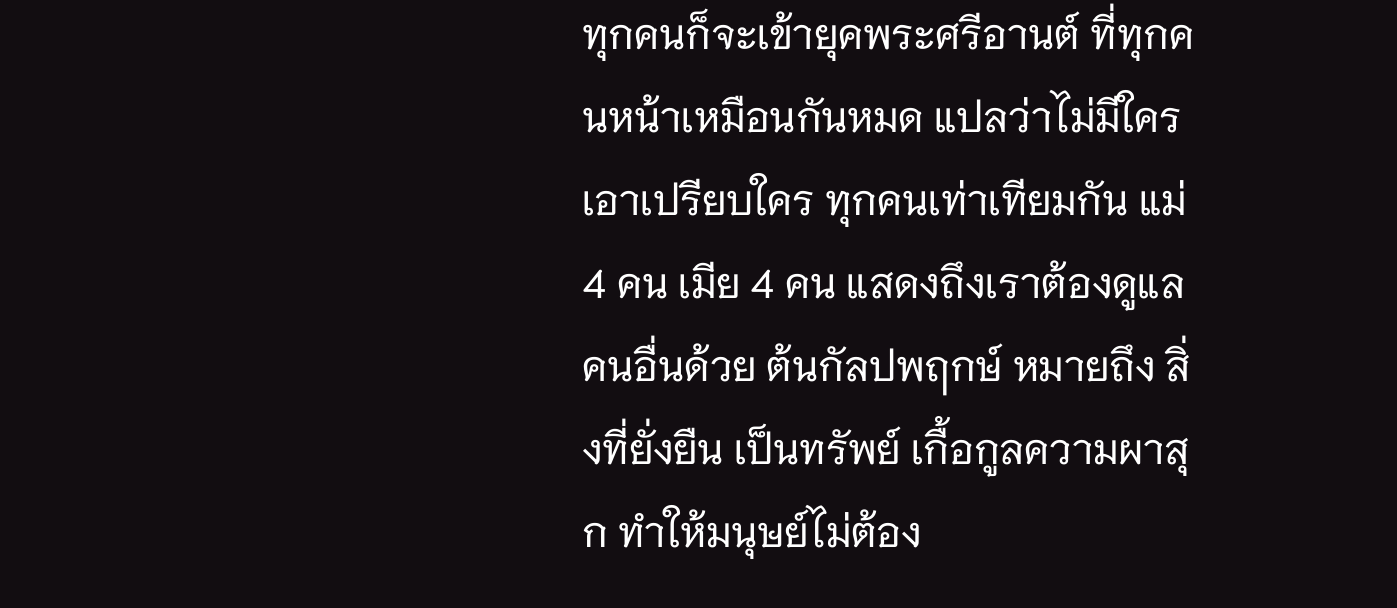ทุกคนก็จะเข้ายุคพระศรีอานต์ ที่ทุกคนหน้าเหมือนกันหมด แปลว่าไม่มีใครเอาเปรียบใคร ทุกคนเท่าเทียมกัน แม่ 4 คน เมีย 4 คน แสดงถึงเราต้องดูแลคนอื่นด้วย ต้นกัลปพฤกษ์ หมายถึง สิ่งที่ยั่งยืน เป็นทรัพย์ เกื้อกูลความผาสุก ทำให้มนุษย์ไม่ต้อง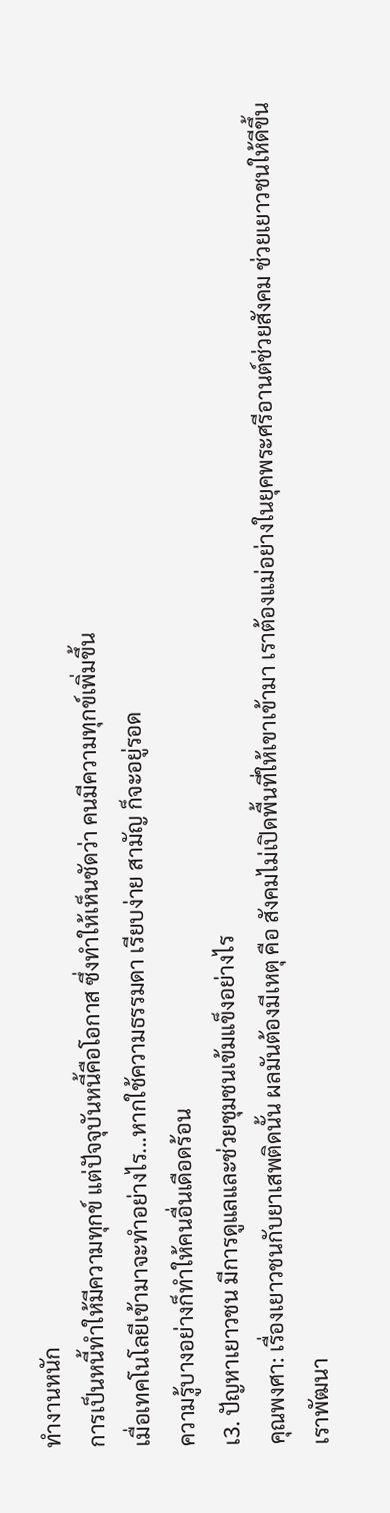ทำงานหนัก
การเป็นหนี้ทำให้มีความทุกข์ แต่ปัจจุบันหนี้คือโอกาส ซึ่งทำให้เห็นชัดว่า คนมีความทุกข์เพิ่มขึ้น
เมื่อเทคโนโลยีเข้ามาจะทำอย่างไร...หากใช้ความธรรมดา เรียบง่าย สามัญ ก็จะอยู่รอด
ความรู้บางอย่างก็ทำให้คนอื่นเดือดร้อน
เ3. ปัญหาเยาวชน มีการดูแลและช่วยชุมชนเข้มแข็งอย่างไร
คุณพงศา: เรื่องเยาวชนกับยาเสพติดนั้น ผลมันต้องมีเหตุ คือ สังคมไม่เปิดพื้นที่ให้เขาเข้ามา เราต้องแม่อย่างในยุคพระศรีอานต์ช่วยสังคม ช่วยเยาวชนให้ดีขึ้น
เราพัฒนา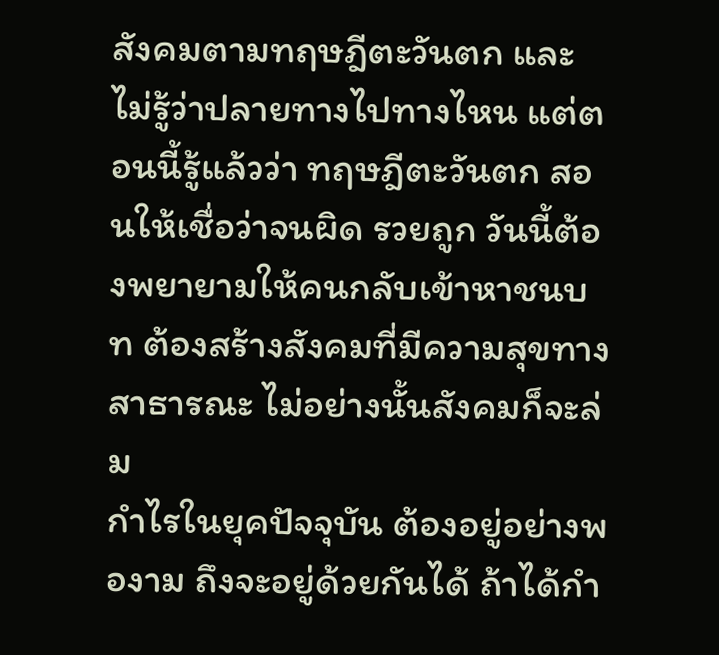สังคมตามทฤษฎีตะวันตก และไม่รู้ว่าปลายทางไปทางไหน แต่ตอนนี้รู้แล้วว่า ทฤษฎีตะวันตก สอนให้เชื่อว่าจนผิด รวยถูก วันนี้ต้องพยายามให้คนกลับเข้าหาชนบท ต้องสร้างสังคมที่มีความสุขทางสาธารณะ ไม่อย่างนั้นสังคมก็จะล่ม
กำไรในยุคปัจจุบัน ต้องอยู่อย่างพองาม ถึงจะอยู่ด้วยกันได้ ถ้าได้กำ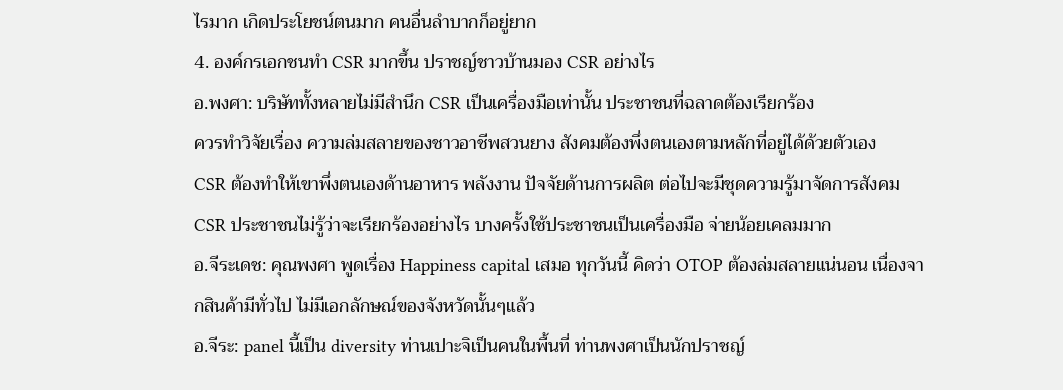ไรมาก เกิดประโยชน์ตนมาก คนอื่นลำบากก็อยู่ยาก
4. องค์กรเอกชนทำ CSR มากขึ้น ปราชญ์ชาวบ้านมอง CSR อย่างไร
อ.พงศา: บริษัททั้งหลายไม่มีสำนึก CSR เป็นเครื่องมือเท่านั้น ประชาชนที่ฉลาดต้องเรียกร้อง
ควรทำวิจัยเรื่อง ความล่มสลายของชาวอาชีพสวนยาง สังคมต้องพึ่งตนเองตามหลักที่อยู่ได้ด้วยตัวเอง
CSR ต้องทำให้เขาพึ่งตนเองด้านอาหาร พลังงาน ปัจจัยด้านการผลิต ต่อไปจะมีชุดความรู้มาจัดการสังคม
CSR ประชาชนไม่รู้ว่าจะเรียกร้องอย่างไร บางครั้งใช้ประชาชนเป็นเครื่องมือ จ่ายน้อยเคลมมาก
อ.จีระเดช: คุณพงศา พูดเรื่อง Happiness capital เสมอ ทุกวันนี้ คิดว่า OTOP ต้องล่มสลายแน่นอน เนื่องจากสินค้ามีทั่วไป ไม่มีเอกลักษณ์ของจังหวัดนั้นๆแล้ว
อ.จีระ: panel นี้เป็น diversity ท่านเปาะจิเป็นคนในพื้นที่ ท่านพงศาเป็นนักปราชญ์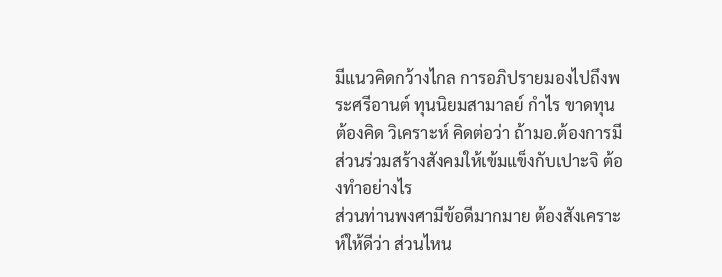มีแนวคิดกว้างไกล การอภิปรายมองไปถึงพระศรีอานต์ ทุนนิยมสามาลย์ กำไร ขาดทุน
ต้องคิด วิเคราะห์ คิดต่อว่า ถ้ามอ.ต้องการมีส่วนร่วมสร้างสังคมให้เข้มแข็งกับเปาะจิ ต้องทำอย่างไร
ส่วนท่านพงศามีข้อดีมากมาย ต้องสังเคราะห์ให้ดีว่า ส่วนไหน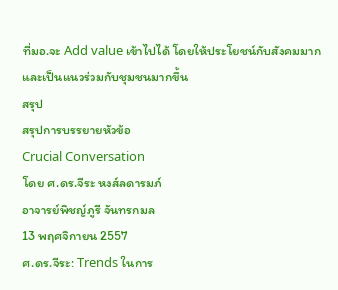ที่มอ.จะ Add value เข้าไปได้ โดยให้ประโยชน์กับสังคมมาก และเป็นแนวร่วมกับชุมชนมากขึ้น
สรุป
สรุปการบรรยายหัวข้อ
Crucial Conversation
โดย ศ.ดร.จีระ หงส์ลดารมภ์
อาจารย์พิชญ์ภูรี จันทรกมล
13 พฤศจิกายน 2557
ศ.ดร.จีระ: Trends ในการ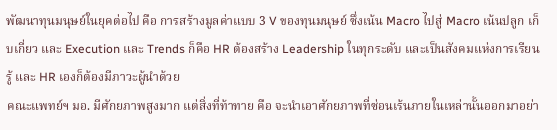พัฒนาทุนมนุษย์ในยุคต่อไป คือ การสร้างมูลค่าแบบ 3 V ของทุนมนุษย์ ซึ่งเน้น Macro ไปสู่ Macro เน้นปลูก เก็บเกี่ยว และ Execution และ Trends ก็คือ HR ต้องสร้าง Leadership ในทุกระดับ และเป็นสังคมแห่งการเรียนรู้ และ HR เองก็ต้องมีภาวะผู้นำด้วย
คณะแพทย์ฯ มอ. มีศักยภาพสูงมาก แต่สิ่งที่ท้าทาย คือ จะนำเอาศักยภาพที่ซ่อนเร้นภายในเหล่านั้นออกมาอย่า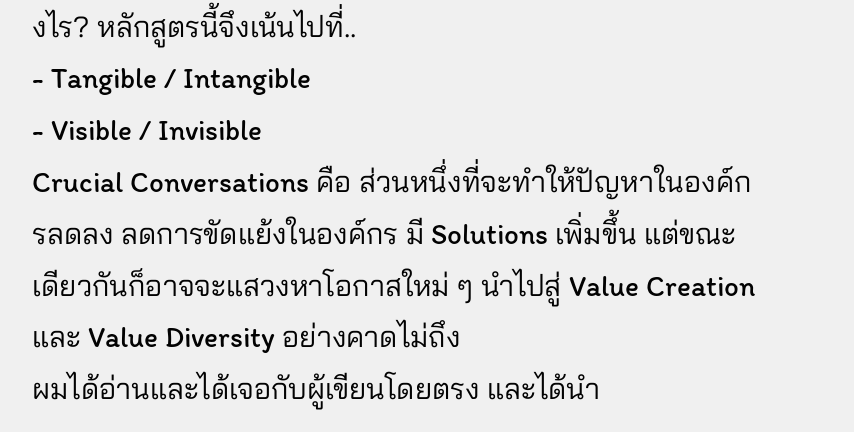งไร? หลักสูตรนี้จึงเน้นไปที่..
- Tangible / Intangible
- Visible / Invisible
Crucial Conversations คือ ส่วนหนึ่งที่จะทำให้ปัญหาในองค์กรลดลง ลดการขัดแย้งในองค์กร มี Solutions เพิ่มขึ้น แต่ขณะเดียวกันก็อาจจะแสวงหาโอกาสใหม่ ๆ นำไปสู่ Value Creation และ Value Diversity อย่างคาดไม่ถึง
ผมได้อ่านและได้เจอกับผู้เขียนโดยตรง และได้นำ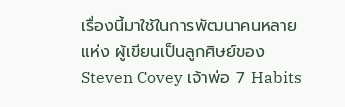เรื่องนี้มาใช้ในการพัฒนาคนหลายแห่ง ผู้เขียนเป็นลูกศิษย์ของ Steven Covey เจ้าพ่อ 7 Habits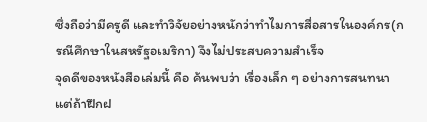ซึ่งถือว่ามีครูดี และทำวิจัยอย่างหนักว่าทำไมการสื่อสารในองค์กร(กรณีศึกษาในสหรัฐอเมริกา) จึงไม่ประสบความสำเร็จ
จุดดีของหนังสือเล่มนี้ คือ ค้นพบว่า เรื่องเล็ก ๆ อย่างการสนทนา แต่ถ้าฝึกฝ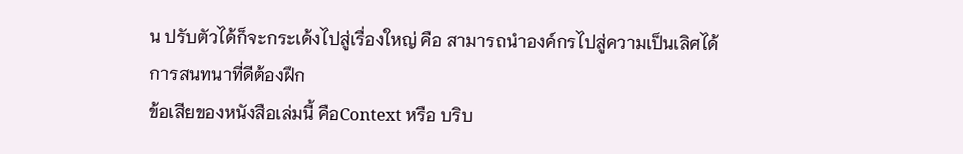น ปรับตัวได้ก็จะกระเด้งไปสู่เรื่องใหญ่ คือ สามารถนำองค์กรไปสู่ความเป็นเลิศได้
การสนทนาที่ดีต้องฝึก
ข้อเสียของหนังสือเล่มนี้ คือContext หรือ บริบ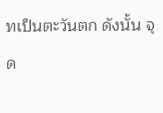ทเป็นตะวันตก ดังนั้น จุด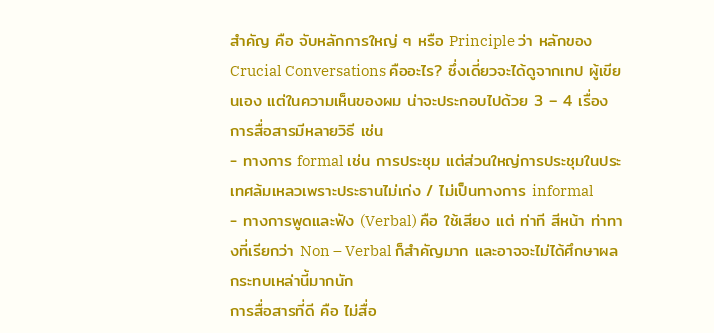สำคัญ คือ จับหลักการใหญ่ ๆ หรือ Principle ว่า หลักของ Crucial Conversations คืออะไร? ซึ่งเดี่ยวจะได้ดูจากเทป ผู้เขียนเอง แต่ในความเห็นของผม น่าจะประกอบไปด้วย 3 – 4 เรื่อง
การสื่อสารมีหลายวิธี เช่น
- ทางการ formal เช่น การประชุม แต่ส่วนใหญ่การประชุมในประเทศล้มเหลวเพราะประธานไม่เก่ง / ไม่เป็นทางการ informal
- ทางการพูดและฟัง (Verbal) คือ ใช้เสียง แต่ ท่าที สีหน้า ท่าทางที่เรียกว่า Non – Verbal ก็สำคัญมาก และอาจจะไม่ได้ศึกษาผลกระทบเหล่านี้มากนัก
การสื่อสารที่ดี คือ ไม่สื่อ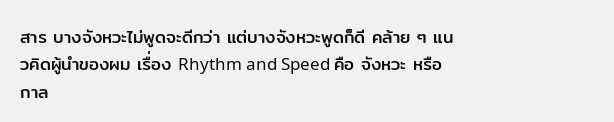สาร บางจังหวะไม่พูดจะดีกว่า แต่บางจังหวะพูดก็ดี คล้าย ๆ แนวคิดผู้นำของผม เรื่อง Rhythm and Speed คือ จังหวะ หรือ กาล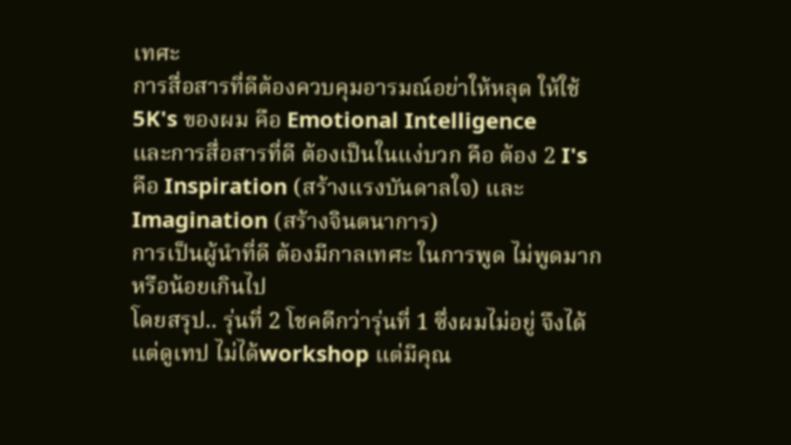เทศะ
การสื่อสารที่ดีต้องควบคุมอารมณ์อย่าให้หลุด ให้ใช้ 5K's ของผม คือ Emotional Intelligence
และการสื่อสารที่ดี ต้องเป็นในแง่บวก คือ ต้อง 2 I's คือ Inspiration (สร้างแรงบันดาลใจ) และ Imagination (สร้างจินตนาการ)
การเป็นผู้นำที่ดี ต้องมีกาลเทศะ ในการพูด ไม่พูดมาก หรือน้อยเกินไป
โดยสรุป.. รุ่นที่ 2 โชคดีกว่ารุ่นที่ 1 ซึ่งผมไม่อยู่ จึงได้แต่ดูเทป ไม่ได้workshop แต่มีคุณ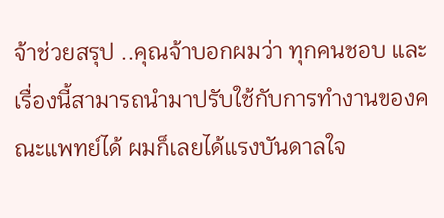จ้าช่วยสรุป ..คุณจ้าบอกผมว่า ทุกคนชอบ และเรื่องนี้สามารถนำมาปรับใช้กับการทำงานของคณะแพทย์ได้ ผมก็เลยได้แรงบันดาลใจ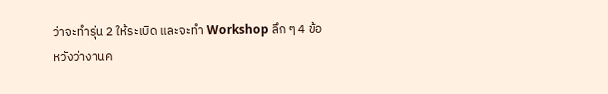ว่าจะทำรุ่น 2 ให้ระเบิด และจะทำ Workshop ลึก ๆ 4 ข้อ
หวังว่างานค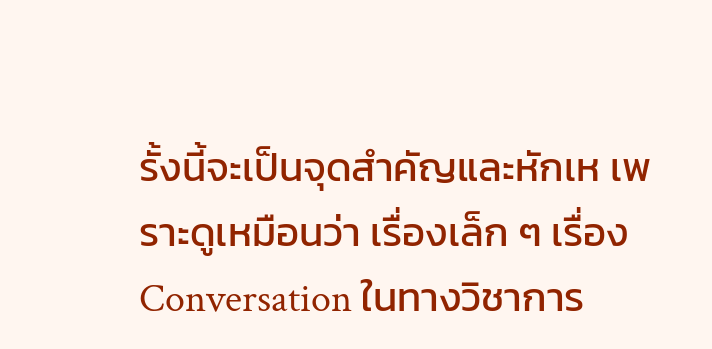รั้งนี้จะเป็นจุดสำคัญและหักเห เพราะดูเหมือนว่า เรื่องเล็ก ๆ เรื่อง Conversation ในทางวิชาการ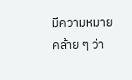มีความหมาย คล้าย ๆ ว่า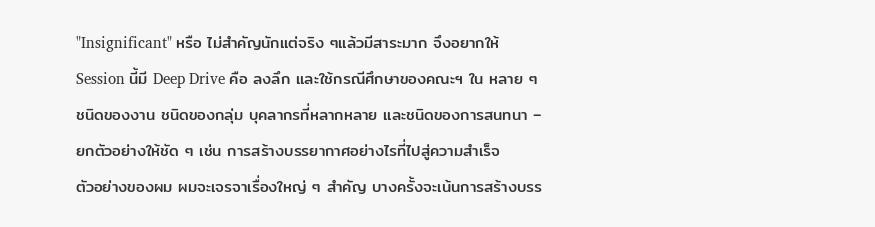"Insignificant" หรือ ไม่สำคัญนักแต่จริง ๆแล้วมีสาระมาก จึงอยากให้ Session นี้มี Deep Drive คือ ลงลึก และใช้กรณีศึกษาของคณะฯ ใน หลาย ๆ ชนิดของงาน ชนิดของกลุ่ม บุคลากรที่หลากหลาย และชนิดของการสนทนา – ยกตัวอย่างให้ชัด ๆ เช่น การสร้างบรรยากาศอย่างไรที่ไปสู่ความสำเร็จ
ตัวอย่างของผม ผมจะเจรจาเรื่องใหญ่ ๆ สำคัญ บางครั้งจะเน้นการสร้างบรร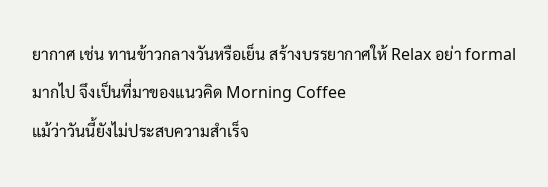ยากาศ เช่น ทานข้าวกลางวันหรือเย็น สร้างบรรยากาศให้ Relax อย่า formal มากไป จึงเป็นที่มาของแนวคิด Morning Coffee
แม้ว่าวันนี้ยังไม่ประสบความสำเร็จ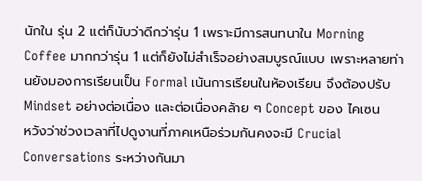นักใน รุ่น 2 แต่ก็นับว่าดีกว่ารุ่น 1 เพราะมีการสนทนาใน Morning Coffee มากกว่ารุ่น 1 แต่ก็ยังไม่สำเร็จอย่างสมบูรณ์แบบ เพราะหลายท่านยังมองการเรียนเป็น Formal เน้นการเรียนในห้องเรียน จึงต้องปรับ Mindset อย่างต่อเนื่อง และต่อเนื่องคล้าย ๆ Concept ของ ไคเซน
หวังว่าช่วงเวลาที่ไปดูงานที่ภาคเหนือร่วมกันคงจะมี Crucial Conversations ระหว่างกันมา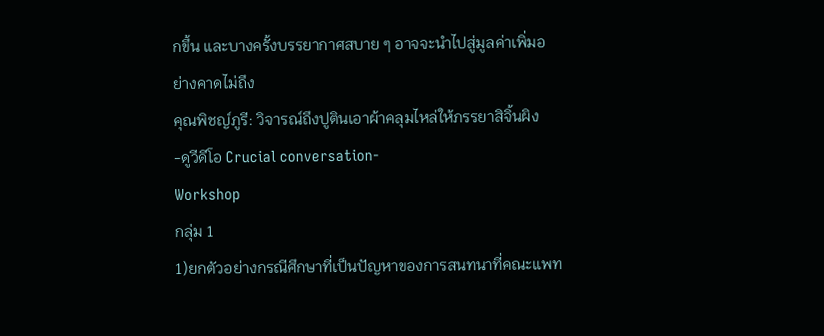กขึ้น และบางครั้งบรรยากาศสบาย ๆ อาจจะนำไปสู่มูลค่าเพิ่มอย่างคาดไม่ถึง
คุณพิชญ์ภูรี: วิจารณ์ถึงปูตินเอาผ้าคลุมไหล่ให้ภรรยาสิจิ้นผิง
-ดูวีดีโอ Crucial conversation-
Workshop
กลุ่ม 1
1)ยกตัวอย่างกรณีศึกษาที่เป็นปัญหาของการสนทนาที่คณะแพท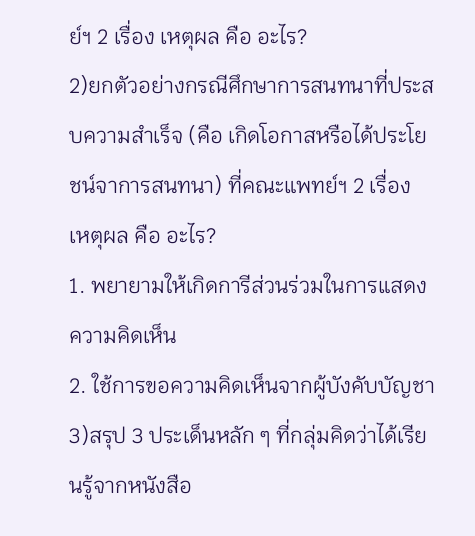ย์ฯ 2 เรื่อง เหตุผล คือ อะไร?
2)ยกตัวอย่างกรณีศึกษาการสนทนาที่ประสบความสำเร็จ (คือ เกิดโอกาสหรือได้ประโยชน์จาการสนทนา) ที่คณะแพทย์ฯ 2 เรื่อง เหตุผล คือ อะไร?
1. พยายามให้เกิดการีส่วนร่วมในการแสดงความคิดเห็น
2. ใช้การขอความคิดเห็นจากผู้บังคับบัญชา
3)สรุป 3 ประเด็นหลัก ๆ ที่กลุ่มคิดว่าได้เรียนรู้จากหนังสือ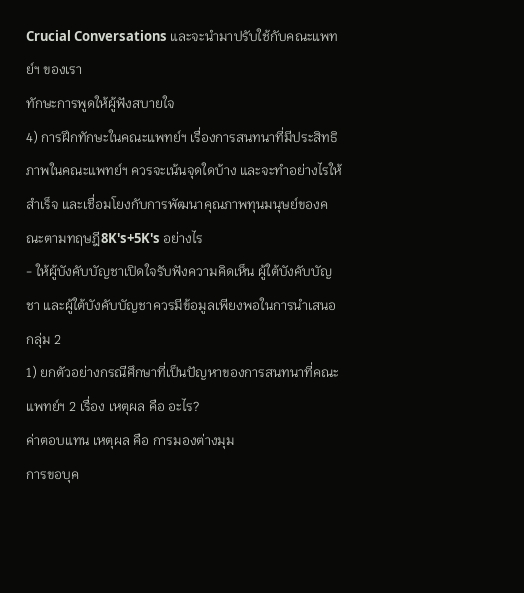Crucial Conversations และจะนำมาปรับใช้กับคณะแพทย์ฯ ของเรา
ทักษะการพูดให้ผู้ฟังสบายใจ
4) การฝึกทักษะในคณะแพทย์ฯ เรื่องการสนทนาที่มีประสิทธิภาพในคณะแพทย์ฯ ควรจะเน้นจุดใดบ้าง และจะทำอย่างไรให้สำเร็จ และเชื่อมโยงกับการพัฒนาคุณภาพทุนมนุษย์ของคณะตามทฤษฎี8K's+5K's อย่างไร
- ให้ผู้บังคับบัญชาเปิดใจรับฟังความคิดเห็น ผู้ใต้บังคับบัญชา และผู้ใต้บังคับบัญชาควรมีข้อมูลเพียงพอในการนำเสนอ
กลุ่ม 2
1) ยกตัวอย่างกรณีศึกษาที่เป็นปัญหาของการสนทนาที่คณะแพทย์ฯ 2 เรื่อง เหตุผล คือ อะไร?
ค่าตอบแทน เหตุผล คือ การมองต่างมุม
การขอบุค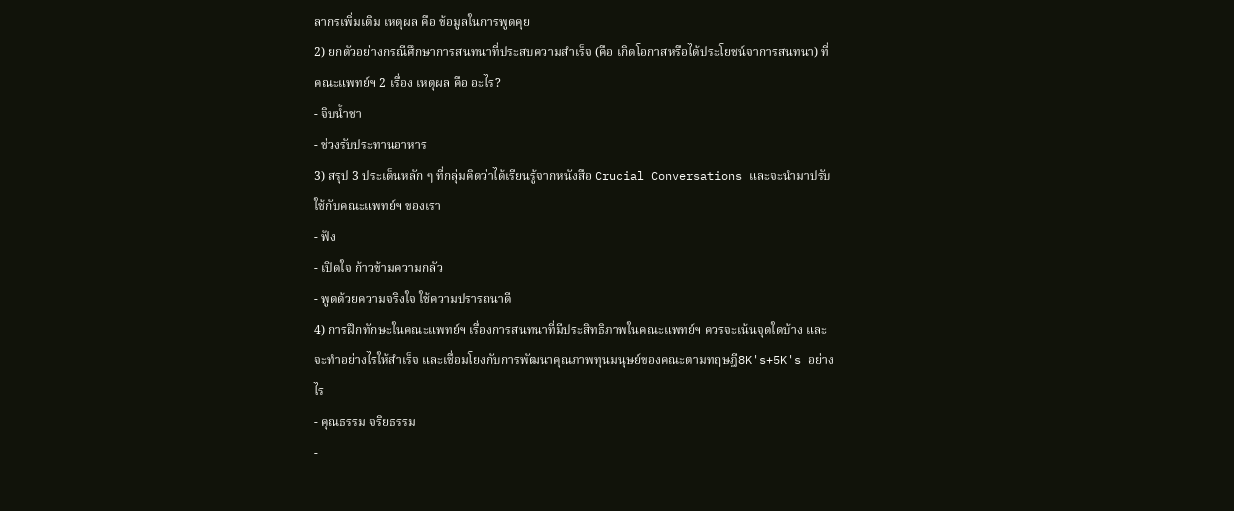ลากรเพิ่มเติม เหตุผล คือ ข้อมูลในการพูดคุย
2) ยกตัวอย่างกรณีศึกษาการสนทนาที่ประสบความสำเร็จ (คือ เกิดโอกาสหรือได้ประโยชน์จาการสนทนา) ที่คณะแพทย์ฯ 2 เรื่อง เหตุผล คือ อะไร?
- จิบน้ำชา
- ช่วงรับประทานอาหาร
3) สรุป 3 ประเด็นหลัก ๆ ที่กลุ่มคิดว่าได้เรียนรู้จากหนังสือ Crucial Conversations และจะนำมาปรับใช้กับคณะแพทย์ฯ ของเรา
- ฟัง
- เปิดใจ ก้าวข้ามความกลัว
- พูดด้วยความจริงใจ ใช้ความปรารถนาดี
4) การฝึกทักษะในคณะแพทย์ฯ เรื่องการสนทนาที่มีประสิทธิภาพในคณะแพทย์ฯ ควรจะเน้นจุดใดบ้าง และจะทำอย่างไรให้สำเร็จ และเชื่อมโยงกับการพัฒนาคุณภาพทุนมนุษย์ของคณะตามทฤษฎี8K's+5K's อย่างไร
- คุณธรรม จริยธรรม
-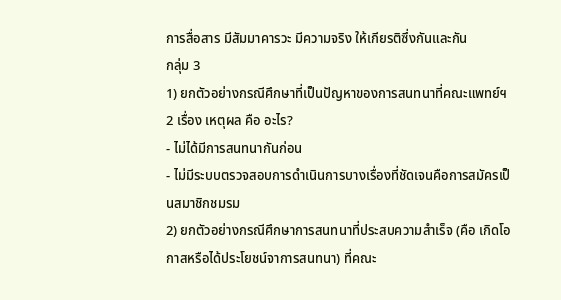การสื่อสาร มีสัมมาคารวะ มีความจริง ให้เกียรติซึ่งกันและกัน
กลุ่ม 3
1) ยกตัวอย่างกรณีศึกษาที่เป็นปัญหาของการสนทนาที่คณะแพทย์ฯ 2 เรื่อง เหตุผล คือ อะไร?
- ไม่ได้มีการสนทนากันก่อน
- ไม่มีระบบตรวจสอบการดำเนินการบางเรื่องที่ชัดเจนคือการสมัครเป็นสมาชิกชมรม
2) ยกตัวอย่างกรณีศึกษาการสนทนาที่ประสบความสำเร็จ (คือ เกิดโอกาสหรือได้ประโยชน์จาการสนทนา) ที่คณะ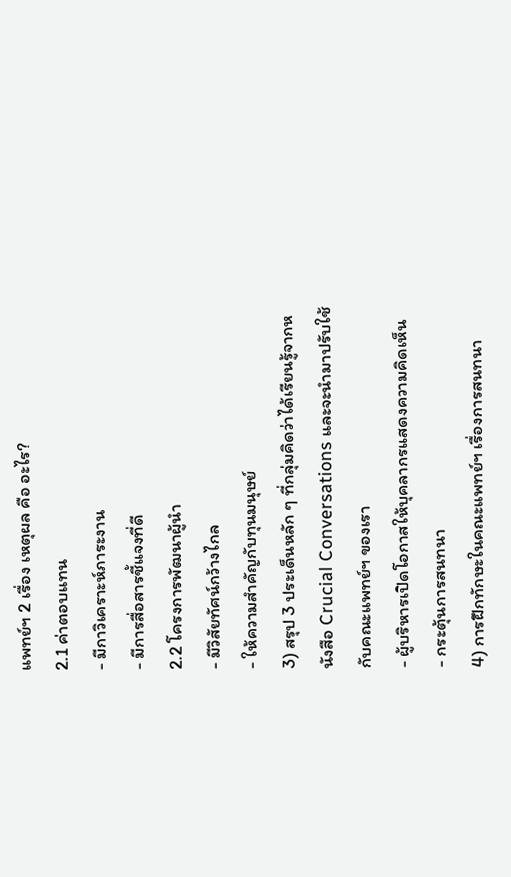แพทย์ฯ 2 เรื่อง เหตุผล คือ อะไร?
2.1 ค่าตอบแทน
- มีกาวิเคราะห์ภาระงาน
- มีการสื่อสารชี้แจงที่ดี
2.2 โครงการพัฒนาผู้นำ
- มีวิสัยทัศน์กว้างไกล
- ให้ความสำคัญกับทุนมนุษย์
3) สรุป 3 ประเด็นหลัก ๆ ที่กลุ่มคิดว่าได้เรียนรู้จากหนังสือ Crucial Conversations และจะนำมาปรับใช้กับคณะแพทย์ฯ ของเรา
- ผู้บริหารเปิดโอกาสให้บุคลากรแสดงความคิดเห็น
- กระตุ้นการสนทนา
4) การฝึกทักษะในคณะแพทย์ฯ เรื่องการสนทนา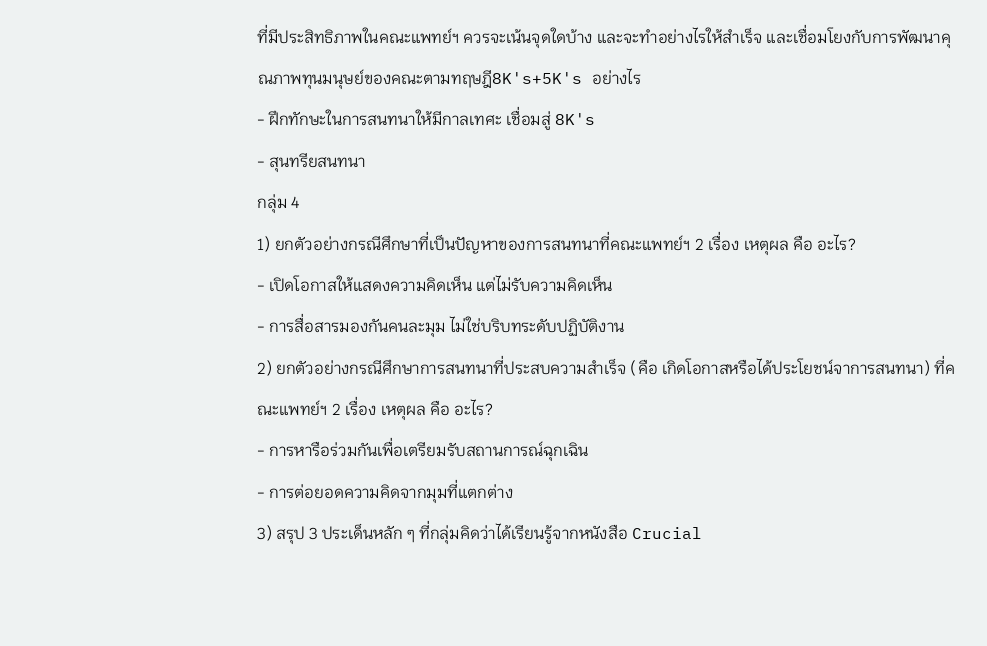ที่มีประสิทธิภาพในคณะแพทย์ฯ ควรจะเน้นจุดใดบ้าง และจะทำอย่างไรให้สำเร็จ และเชื่อมโยงกับการพัฒนาคุณภาพทุนมนุษย์ของคณะตามทฤษฎี8K's+5K's อย่างไร
- ฝึกทักษะในการสนทนาให้มีกาลเทศะ เชื่อมสู่ 8K's
- สุนทรียสนทนา
กลุ่ม 4
1) ยกตัวอย่างกรณีศึกษาที่เป็นปัญหาของการสนทนาที่คณะแพทย์ฯ 2 เรื่อง เหตุผล คือ อะไร?
- เปิดโอกาสให้แสดงความคิดเห็น แต่ไม่รับความคิดเห็น
- การสื่อสารมองกันคนละมุม ไม่ใช่บริบทระดับปฏิบัติงาน
2) ยกตัวอย่างกรณีศึกษาการสนทนาที่ประสบความสำเร็จ (คือ เกิดโอกาสหรือได้ประโยชน์จาการสนทนา) ที่คณะแพทย์ฯ 2 เรื่อง เหตุผล คือ อะไร?
- การหารือร่วมกันเพื่อเตรียมรับสถานการณ์ฉุกเฉิน
- การต่อยอดความคิดจากมุมที่แตกต่าง
3) สรุป 3 ประเด็นหลัก ๆ ที่กลุ่มคิดว่าได้เรียนรู้จากหนังสือ Crucial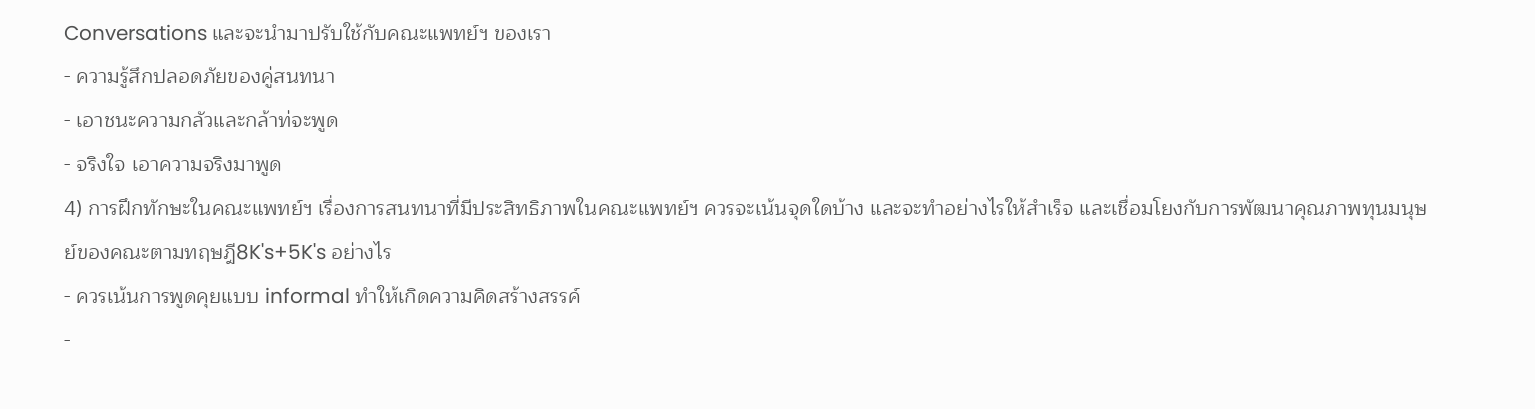Conversations และจะนำมาปรับใช้กับคณะแพทย์ฯ ของเรา
- ความรู้สึกปลอดภัยของคู่สนทนา
- เอาชนะความกลัวและกล้าท่จะพูด
- จริงใจ เอาความจริงมาพูด
4) การฝึกทักษะในคณะแพทย์ฯ เรื่องการสนทนาที่มีประสิทธิภาพในคณะแพทย์ฯ ควรจะเน้นจุดใดบ้าง และจะทำอย่างไรให้สำเร็จ และเชื่อมโยงกับการพัฒนาคุณภาพทุนมนุษย์ของคณะตามทฤษฎี8K's+5K's อย่างไร
- ควรเน้นการพูดคุยแบบ informal ทำให้เกิดความคิดสร้างสรรค์
-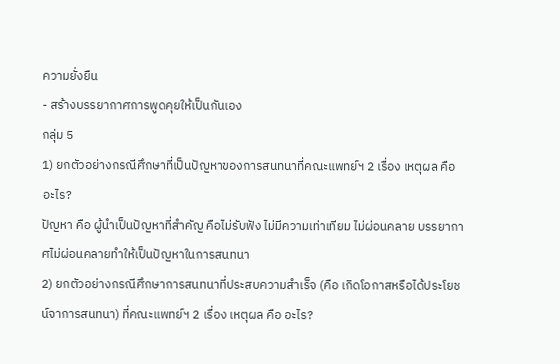ความยั่งยืน
- สร้างบรรยากาศการพูดคุยให้เป็นกันเอง
กลุ่ม 5
1) ยกตัวอย่างกรณีศึกษาที่เป็นปัญหาของการสนทนาที่คณะแพทย์ฯ 2 เรื่อง เหตุผล คือ อะไร?
ปัญหา คือ ผู้นำเป็นปัญหาที่สำคัญ คือไม่รับฟัง ไม่มีความเท่าเทียม ไม่ผ่อนคลาย บรรยากาศไม่ผ่อนคลายทำให้เป็นปัญหาในการสนทนา
2) ยกตัวอย่างกรณีศึกษาการสนทนาที่ประสบความสำเร็จ (คือ เกิดโอกาสหรือได้ประโยชน์จาการสนทนา) ที่คณะแพทย์ฯ 2 เรื่อง เหตุผล คือ อะไร?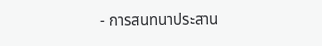- การสนทนาประสาน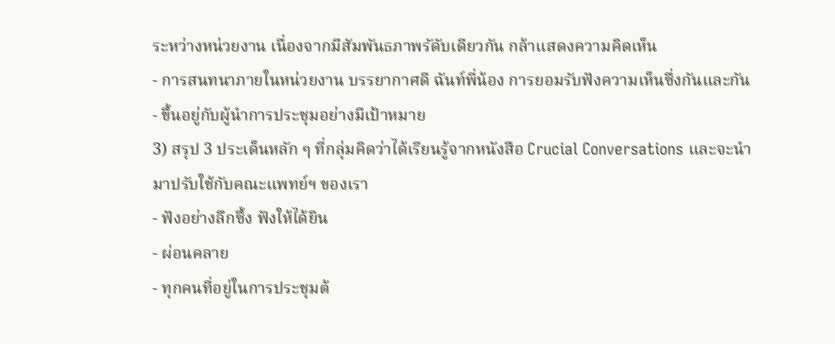ระหว่างหน่วยงาน เนื่องจากมีสัมพันธภาพรัดับเดียวกัน กล้าแสดงความคิดเห็น
- การสนทนาภายในหน่วยงาน บรรยากาศดี ฉันท์พี่น้อง การยอมรับฟังความเห็นซึ่งกันและกัน
- ขึ้นอยู่กับผู้นำการประชุมอย่างมีเป้าหมาย
3) สรุป 3 ประเด็นหลัก ๆ ที่กลุ่มคิดว่าได้เรียนรู้จากหนังสือ Crucial Conversations และจะนำมาปรับใช้กับคณะแพทย์ฯ ของเรา
- ฟังอย่างลึกซึ้ง ฟังให้ได้ยิน
- ผ่อนคลาย
- ทุกคนที่อยู่ในการประชุมต้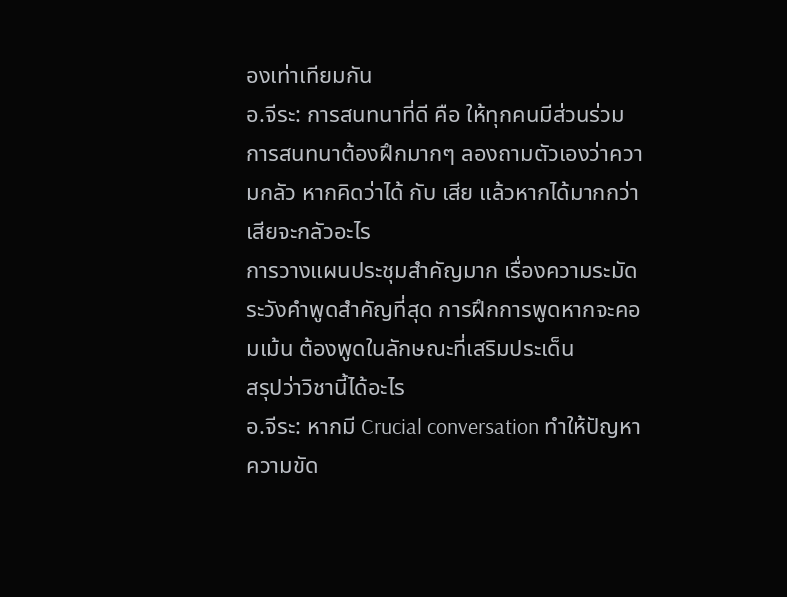องเท่าเทียมกัน
อ.จีระ: การสนทนาที่ดี คือ ให้ทุกคนมีส่วนร่วม การสนทนาต้องฝึกมากๆ ลองถามตัวเองว่าความกลัว หากคิดว่าได้ กับ เสีย แล้วหากได้มากกว่าเสียจะกลัวอะไร
การวางแผนประชุมสำคัญมาก เรื่องความระมัดระวังคำพูดสำคัญที่สุด การฝึกการพูดหากจะคอมเม้น ต้องพูดในลักษณะที่เสริมประเด็น
สรุปว่าวิชานี้ได้อะไร
อ.จีระ: หากมี Crucial conversation ทำให้ปัญหาความขัด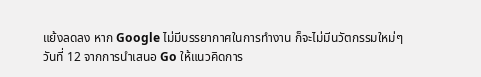แย้งลดลง หาก Google ไม่มีบรรยากาศในการทำงาน ก็จะไม่มีนวัตกรรมใหม่ๆ
วันที่ 12 จากการนำเสนอ Go ให้แนวคิดการ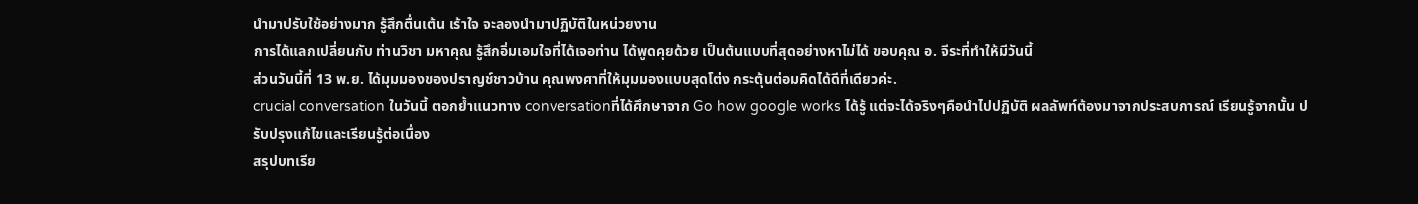นำมาปรับใช้อย่างมาก รู้สึกตื่นเต้น เร้าใจ จะลองนำมาปฏิบัติในหน่วยงาน
การได้แลกเปลี่ยนกับ ท่านวิชา มหาคุณ รู้สึกอิ่มเอมใจที่ได้เจอท่าน ได้พูดคุยด้วย เป็นต้นแบบที่สุดอย่างหาไม่ได้ ขอบคุณ อ. จีระที่ทำให้มีวันนี้
ส่วนวันนี้ที่ 13 พ.ย. ได้มุมมองของปราญช์ชาวบ้าน คุณพงศาที่ให้มุมมองแบบสุดโต่ง กระตุ้นต่อมคิดได้ดีที่เดียวค่ะ.
crucial conversation ในวันนี้ ตอกย้ำแนวทาง conversationที่ได้ศึกษาจาก Go how google works ได้รู้ แต่จะได้จริงๆคือนำไปปฏิบัติ ผลลัพท์ต้องมาจากประสบการณ์ เรียนรู้จากนั้น ปรับปรุงแก้ไขและเรียนรู้ต่อเนื่อง
สรุปบทเรีย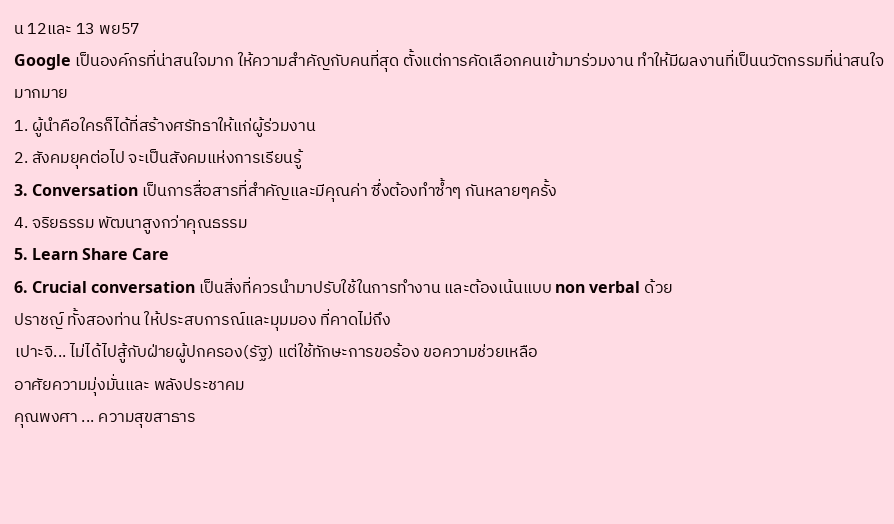น 12และ 13 พย57
Google เป็นองค์กรที่น่าสนใจมาก ให้ความสำคัญกับคนที่สุด ตั้งแต่การคัดเลือกคนเข้ามาร่วมงาน ทำให้มีผลงานที่เป็นนวัตกรรมที่น่าสนใจมากมาย
1. ผู้นำคือใครก็ได้ที่สร้างศรัทธาให้แก่ผู้ร่วมงาน
2. สังคมยุคต่อไป จะเป็นสังคมแห่งการเรียนรู้
3. Conversation เป็นการสื่อสารที่สำคัญและมีคุณค่า ซึ่งต้องทำซ้ำๆ กันหลายๆครั้ง
4. จริยธรรม พัฒนาสูงกว่าคุณธรรม
5. Learn Share Care
6. Crucial conversation เป็นสิ่งที่ควรนำมาปรับใช้ในการทำงาน และต้องเน้นแบบ non verbal ด้วย
ปราชญ์ ทั้งสองท่าน ให้ประสบการณ์และมุมมอง ที่คาดไม่ถึง
เปาะจิ... ไม่ได้ไปสู้กับฝ่ายผู้ปกครอง(รัฐ) แต่ใช้ทักษะการขอร้อง ขอความช่วยเหลือ
อาศัยความมุ่งมั่นและ พลังประชาคม
คุณพงศา ... ความสุขสาธาร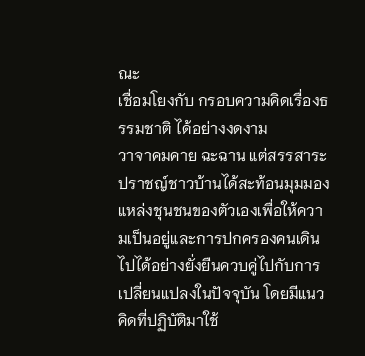ณะ
เชื่อมโยงกับ กรอบความคิดเรื่องธรรมชาติ ได้อย่างงดงาม
วาจาคมคาย ฉะฉาน แต่สรรสาระ
ปราชญ์ชาวบ้านได้สะท้อนมุมมองแหล่งชุนชนของตัวเองเพื่อให้ความเป็นอยู่และการปกครองคนเดินไปได้อย่างยั่งยืนควบคู่ไปกับการเปลี่ยนแปลงในปัจจุบัน โดยมีแนวคิดที่ปฏิบัติมาใช้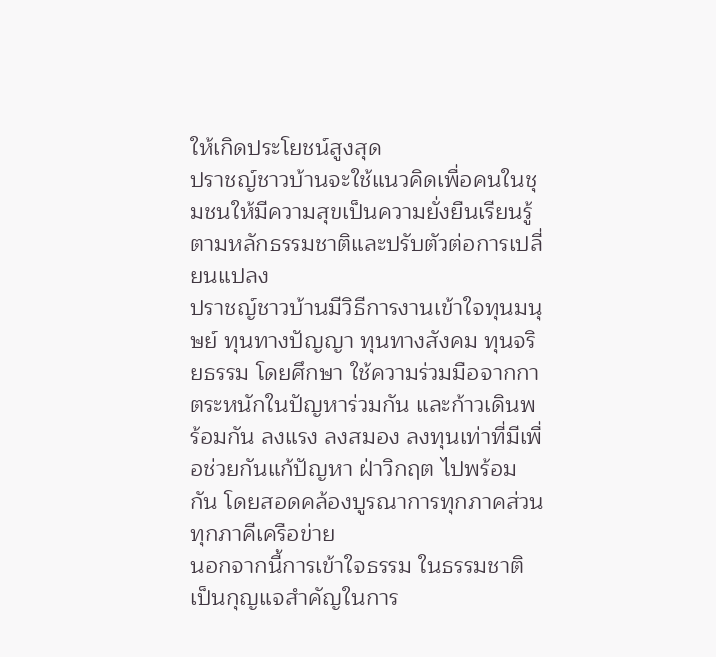ให้เกิดประโยชน์สูงสุด
ปราชญ์ชาวบ้านจะใช้แนวคิดเพื่อคนในชุมชนให้มีความสุขเป็นความยั่งยืนเรียนรู้ตามหลักธรรมชาติและปรับตัวต่อการเปลี่ยนแปลง
ปราชญ์ชาวบ้านมีวิธีการงานเข้าใจทุนมนุษย์ ทุนทางปัญญา ทุนทางสังคม ทุนจริยธรรม โดยศึกษา ใช้ความร่วมมือจากกาตระหนักในปัญหาร่วมกัน และก้าวเดินพร้อมกัน ลงแรง ลงสมอง ลงทุนเท่าที่มีเพื่อช่วยกันแก้ปัญหา ฝ่าวิกฤต ไปพร้อมกัน โดยสอดคล้องบูรณาการทุกภาคส่วน ทุกภาคีเครือข่าย
นอกจากนี้การเข้าใจธรรม ในธรรมชาติเป็นกุญแจสำคัญในการ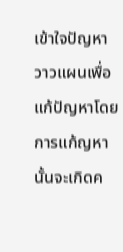เข้าใจปัญหา วาวแผนเพื่อแก้ปัญหาโดยการแก้ญหานั้นจะเกิดค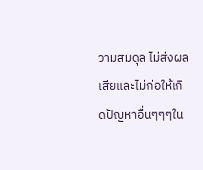วามสมดุล ไม่ส่งผลเสียและไม่ก่อให้เกิดปัญหาอื่นๆๆๆใน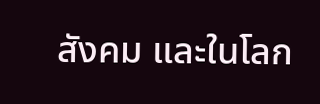สังคม และในโลก